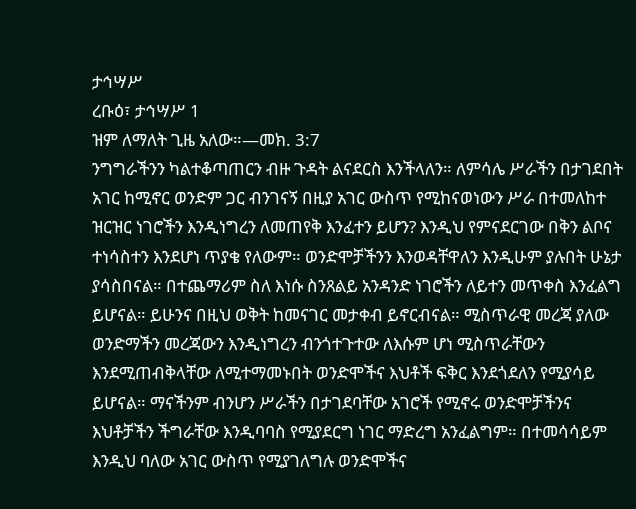ታኅሣሥ
ረቡዕ፣ ታኅሣሥ 1
ዝም ለማለት ጊዜ አለው።—መክ. 3:7
ንግግራችንን ካልተቆጣጠርን ብዙ ጉዳት ልናደርስ እንችላለን። ለምሳሌ ሥራችን በታገደበት አገር ከሚኖር ወንድም ጋር ብንገናኝ በዚያ አገር ውስጥ የሚከናወነውን ሥራ በተመለከተ ዝርዝር ነገሮችን እንዲነግረን ለመጠየቅ እንፈተን ይሆን? እንዲህ የምናደርገው በቅን ልቦና ተነሳስተን እንደሆነ ጥያቄ የለውም። ወንድሞቻችንን እንወዳቸዋለን እንዲሁም ያሉበት ሁኔታ ያሳስበናል። በተጨማሪም ስለ እነሱ ስንጸልይ አንዳንድ ነገሮችን ለይተን መጥቀስ እንፈልግ ይሆናል። ይሁንና በዚህ ወቅት ከመናገር መታቀብ ይኖርብናል። ሚስጥራዊ መረጃ ያለው ወንድማችን መረጃውን እንዲነግረን ብንጎተጉተው ለእሱም ሆነ ሚስጥራቸውን እንደሚጠብቅላቸው ለሚተማመኑበት ወንድሞችና እህቶች ፍቅር እንደጎደለን የሚያሳይ ይሆናል። ማናችንም ብንሆን ሥራችን በታገደባቸው አገሮች የሚኖሩ ወንድሞቻችንና እህቶቻችን ችግራቸው እንዲባባስ የሚያደርግ ነገር ማድረግ አንፈልግም። በተመሳሳይም እንዲህ ባለው አገር ውስጥ የሚያገለግሉ ወንድሞችና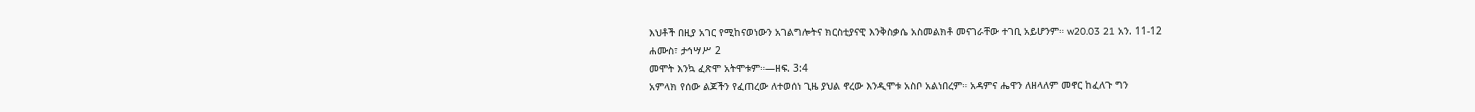እህቶች በዚያ አገር የሚከናወነውን አገልግሎትና ክርስቲያናዊ እንቅስቃሴ አስመልክቶ መናገራቸው ተገቢ አይሆንም። w20.03 21 አን. 11-12
ሐሙስ፣ ታኅሣሥ 2
መሞት እንኳ ፈጽሞ አትሞቱም።—ዘፍ. 3:4
አምላክ የሰው ልጆችን የፈጠረው ለተወሰነ ጊዜ ያህል ኖረው እንዲሞቱ አስቦ አልነበረም። አዳምና ሔዋን ለዘላለም መኖር ከፈለጉ ግን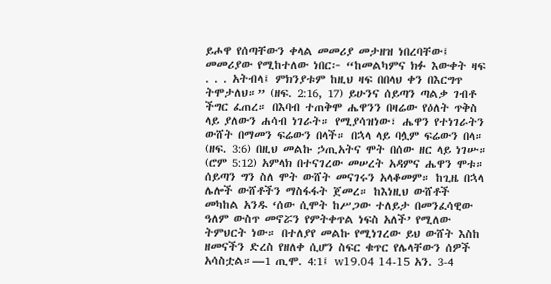ይሖዋ የሰጣቸውን ቀላል መመሪያ መታዘዝ ነበረባቸው፤ መመሪያው የሚከተለው ነበር፦ “ከመልካምና ክፉ እውቀት ዛፍ . . . አትብላ፤ ምክንያቱም ከዚህ ዛፍ በበላህ ቀን በእርግጥ ትሞታለህ።” (ዘፍ. 2:16, 17) ይሁንና ሰይጣን ጣልቃ ገብቶ ችግር ፈጠረ። በእባብ ተጠቅሞ ሔዋንን በዛሬው የዕለት ጥቅስ ላይ ያለውን ሐሳብ ነገራት። የሚያሳዝነው፣ ሔዋን የተነገራትን ውሸት በማመን ፍሬውን በላች። በኋላ ላይ ባሏም ፍሬውን በላ። (ዘፍ. 3:6) በዚህ መልኩ ኃጢአትና ሞት በሰው ዘር ላይ ነገሡ። (ሮም 5:12) አምላክ በተናገረው መሠረት አዳምና ሔዋን ሞቱ። ሰይጣን ግን ስለ ሞት ውሸት መናገሩን አላቆመም። ከጊዜ በኋላ ሌሎች ውሸቶችን ማስፋፋት ጀመረ። ከእነዚህ ውሸቶች መካከል አንዱ ‘ሰው ሲሞት ከሥጋው ተለይታ በመንፈሳዊው ዓለም ውስጥ መኖሯን የምትቀጥል ነፍስ አለች’ የሚለው ትምህርት ነው። በተለያየ መልኩ የሚነገረው ይህ ውሸት እስከ ዘመናችን ድረስ የዘለቀ ሲሆን ስፍር ቁጥር የሌላቸውን ሰዎች አሳስቷል።—1 ጢሞ. 4:1፤ w19.04 14-15 አን. 3-4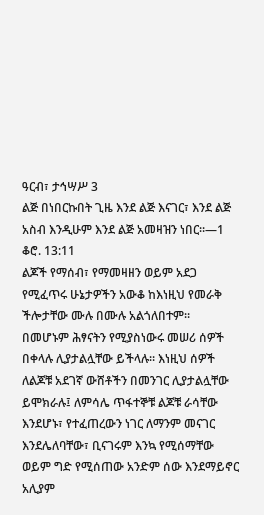ዓርብ፣ ታኅሣሥ 3
ልጅ በነበርኩበት ጊዜ እንደ ልጅ እናገር፣ እንደ ልጅ አስብ እንዲሁም እንደ ልጅ አመዛዝን ነበር።—1 ቆሮ. 13:11
ልጆች የማሰብ፣ የማመዛዘን ወይም አደጋ የሚፈጥሩ ሁኔታዎችን አውቆ ከእነዚህ የመራቅ ችሎታቸው ሙሉ በሙሉ አልጎለበተም። በመሆኑም ሕፃናትን የሚያስነውሩ መሠሪ ሰዎች በቀላሉ ሊያታልሏቸው ይችላሉ። እነዚህ ሰዎች ለልጆቹ አደገኛ ውሸቶችን በመንገር ሊያታልሏቸው ይሞክራሉ፤ ለምሳሌ ጥፋተኞቹ ልጆቹ ራሳቸው እንደሆኑ፣ የተፈጠረውን ነገር ለማንም መናገር እንደሌለባቸው፣ ቢናገሩም እንኳ የሚሰማቸው ወይም ግድ የሚሰጠው አንድም ሰው እንደማይኖር አሊያም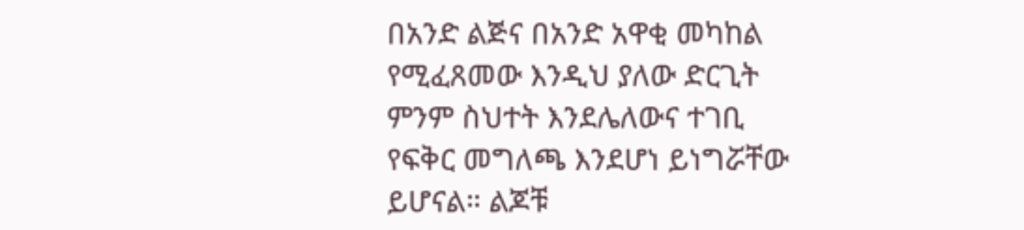በአንድ ልጅና በአንድ አዋቂ መካከል የሚፈጸመው እንዲህ ያለው ድርጊት ምንም ስህተት እንደሌለውና ተገቢ የፍቅር መግለጫ እንደሆነ ይነግሯቸው ይሆናል። ልጆቹ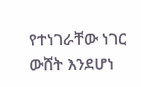የተነገራቸው ነገር ውሸት እንደሆነ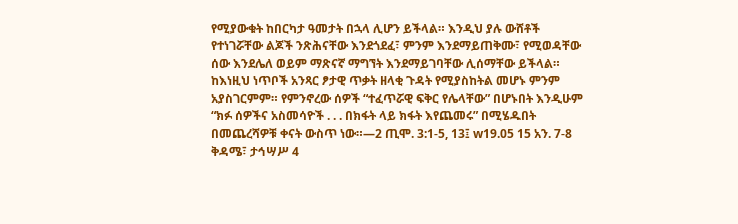የሚያውቁት ከበርካታ ዓመታት በኋላ ሊሆን ይችላል። እንዲህ ያሉ ውሸቶች የተነገሯቸው ልጆች ንጽሕናቸው እንደጎደፈ፣ ምንም እንደማይጠቅሙ፣ የሚወዳቸው ሰው እንደሌለ ወይም ማጽናኛ ማግኘት እንደማይገባቸው ሊሰማቸው ይችላል። ከእነዚህ ነጥቦች አንጻር ፆታዊ ጥቃት ዘላቂ ጉዳት የሚያስከትል መሆኑ ምንም አያስገርምም። የምንኖረው ሰዎች “ተፈጥሯዊ ፍቅር የሌላቸው” በሆኑበት እንዲሁም “ክፉ ሰዎችና አስመሳዮች . . . በክፋት ላይ ክፋት እየጨመሩ” በሚሄዱበት በመጨረሻዎቹ ቀናት ውስጥ ነው።—2 ጢሞ. 3:1-5, 13፤ w19.05 15 አን. 7-8
ቅዳሜ፣ ታኅሣሥ 4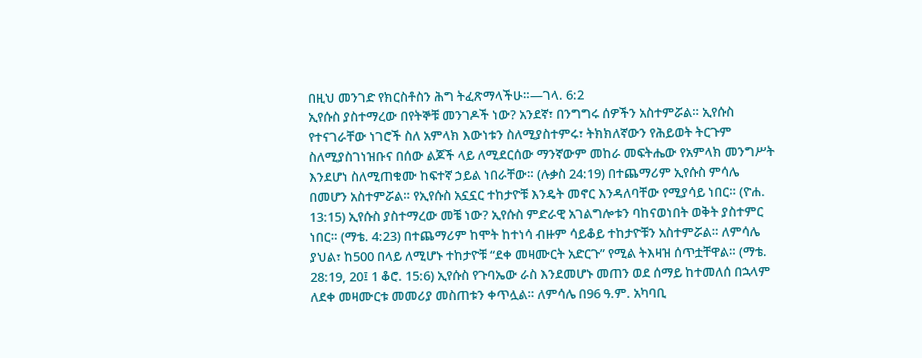በዚህ መንገድ የክርስቶስን ሕግ ትፈጽማላችሁ።—ገላ. 6:2
ኢየሱስ ያስተማረው በየትኞቹ መንገዶች ነው? አንደኛ፣ በንግግሩ ሰዎችን አስተምሯል። ኢየሱስ የተናገራቸው ነገሮች ስለ አምላክ እውነቱን ስለሚያስተምሩ፣ ትክክለኛውን የሕይወት ትርጉም ስለሚያስገነዝቡና በሰው ልጆች ላይ ለሚደርሰው ማንኛውም መከራ መፍትሔው የአምላክ መንግሥት እንደሆነ ስለሚጠቁሙ ከፍተኛ ኃይል ነበራቸው። (ሉቃስ 24:19) በተጨማሪም ኢየሱስ ምሳሌ በመሆን አስተምሯል። የኢየሱስ አኗኗር ተከታዮቹ እንዴት መኖር እንዳለባቸው የሚያሳይ ነበር። (ዮሐ. 13:15) ኢየሱስ ያስተማረው መቼ ነው? ኢየሱስ ምድራዊ አገልግሎቱን ባከናወነበት ወቅት ያስተምር ነበር። (ማቴ. 4:23) በተጨማሪም ከሞት ከተነሳ ብዙም ሳይቆይ ተከታዮቹን አስተምሯል። ለምሳሌ ያህል፣ ከ500 በላይ ለሚሆኑ ተከታዮቹ “ደቀ መዛሙርት አድርጉ” የሚል ትእዛዝ ሰጥቷቸዋል። (ማቴ. 28:19, 20፤ 1 ቆሮ. 15:6) ኢየሱስ የጉባኤው ራስ እንደመሆኑ መጠን ወደ ሰማይ ከተመለሰ በኋላም ለደቀ መዛሙርቱ መመሪያ መስጠቱን ቀጥሏል። ለምሳሌ በ96 ዓ.ም. አካባቢ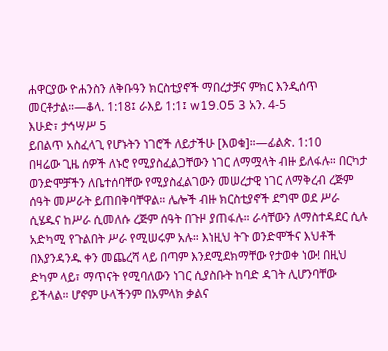ሐዋርያው ዮሐንስን ለቅቡዓን ክርስቲያኖች ማበረታቻና ምክር እንዲሰጥ መርቶታል።—ቆላ. 1:18፤ ራእይ 1:1፤ w19.05 3 አን. 4-5
እሁድ፣ ታኅሣሥ 5
ይበልጥ አስፈላጊ የሆኑትን ነገሮች ለይታችሁ [እወቁ]።—ፊልጵ. 1:10
በዛሬው ጊዜ ሰዎች ለኑሮ የሚያስፈልጋቸውን ነገር ለማሟላት ብዙ ይለፋሉ። በርካታ ወንድሞቻችን ለቤተሰባቸው የሚያስፈልገውን መሠረታዊ ነገር ለማቅረብ ረጅም ሰዓት መሥራት ይጠበቅባቸዋል። ሌሎች ብዙ ክርስቲያኖች ደግሞ ወደ ሥራ ሲሄዱና ከሥራ ሲመለሱ ረጅም ሰዓት በጉዞ ያጠፋሉ። ራሳቸውን ለማስተዳደር ሲሉ አድካሚ የጉልበት ሥራ የሚሠሩም አሉ። እነዚህ ትጉ ወንድሞችና እህቶች በእያንዳንዱ ቀን መጨረሻ ላይ በጣም እንደሚደክማቸው የታወቀ ነው! በዚህ ድካም ላይ፣ ማጥናት የሚባለውን ነገር ሲያስቡት ከባድ ዳገት ሊሆንባቸው ይችላል። ሆኖም ሁላችንም በአምላክ ቃልና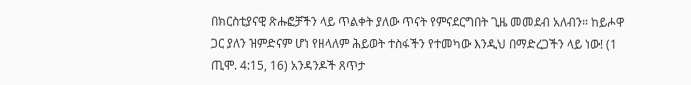በክርስቲያናዊ ጽሑፎቻችን ላይ ጥልቀት ያለው ጥናት የምናደርግበት ጊዜ መመደብ አለብን። ከይሖዋ ጋር ያለን ዝምድናም ሆነ የዘላለም ሕይወት ተስፋችን የተመካው እንዲህ በማድረጋችን ላይ ነው! (1 ጢሞ. 4:15, 16) አንዳንዶች ጸጥታ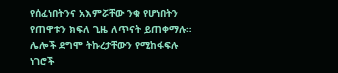የሰፈነበትንና አእምሯቸው ንቁ የሆነበትን የጠዋቱን ክፍለ ጊዜ ለጥናት ይጠቀማሉ። ሌሎች ደግሞ ትኩረታቸውን የሚከፋፍሉ ነገሮች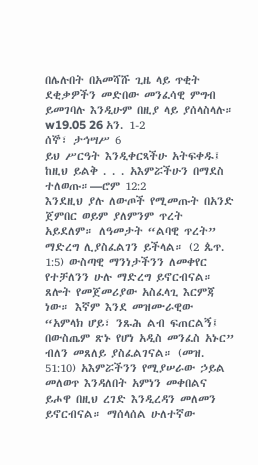በሌሉበት በአመሻሹ ጊዜ ላይ ጥቂት ደቂቃዎችን መድበው መንፈሳዊ ምግብ ይመገባሉ እንዲሁም በዚያ ላይ ያሰላስላሉ። w19.05 26 አን. 1-2
ሰኞ፣ ታኅሣሥ 6
ይህ ሥርዓት እንዲቀርጻችሁ አትፍቀዱ፤ ከዚህ ይልቅ . . . አእምሯችሁን በማደስ ተለወጡ።—ሮም 12:2
እንደዚህ ያሉ ለውጦች የሚመጡት በአንድ ጀምበር ወይም ያለምንም ጥረት አይደለም። ለዓመታት “ልባዊ ጥረት” ማድረግ ሊያስፈልገን ይችላል። (2 ጴጥ. 1:5) ውስጣዊ ማንነታችንን ለመቀየር የተቻለንን ሁሉ ማድረግ ይኖርብናል። ጸሎት የመጀመሪያው አስፈላጊ እርምጃ ነው። እኛም እንደ መዝሙራዊው “አምላክ ሆይ፣ ንጹሕ ልብ ፍጠርልኝ፤ በውስጤም ጽኑ የሆነ አዲስ መንፈስ አኑር” ብለን መጸለይ ያስፈልገናል። (መዝ. 51:10) አእምሯችንን የሚያሠራው ኃይል መለወጥ እንዳለበት አምነን መቀበልና ይሖዋ በዚህ ረገድ እንዲረዳን መለመን ይኖርብናል። ማሰላሰል ሁለተኛው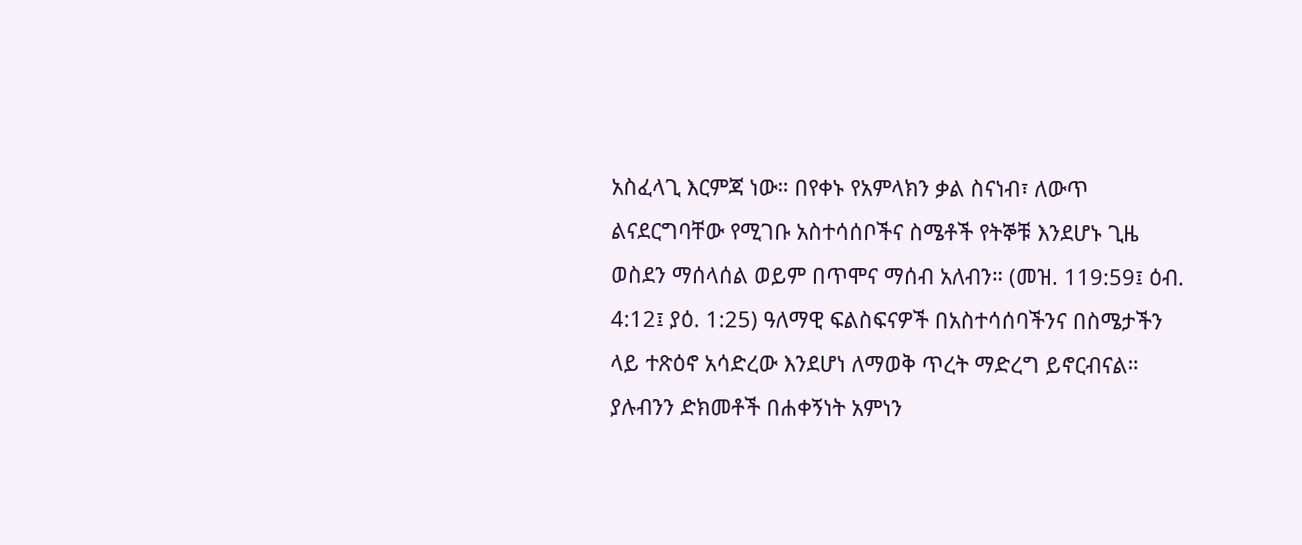አስፈላጊ እርምጃ ነው። በየቀኑ የአምላክን ቃል ስናነብ፣ ለውጥ ልናደርግባቸው የሚገቡ አስተሳሰቦችና ስሜቶች የትኞቹ እንደሆኑ ጊዜ ወስደን ማሰላሰል ወይም በጥሞና ማሰብ አለብን። (መዝ. 119:59፤ ዕብ. 4:12፤ ያዕ. 1:25) ዓለማዊ ፍልስፍናዎች በአስተሳሰባችንና በስሜታችን ላይ ተጽዕኖ አሳድረው እንደሆነ ለማወቅ ጥረት ማድረግ ይኖርብናል። ያሉብንን ድክመቶች በሐቀኝነት አምነን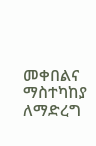መቀበልና ማስተካከያ ለማድረግ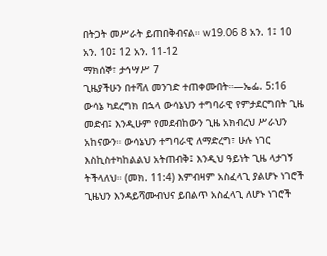በትጋት መሥራት ይጠበቅብናል። w19.06 8 አን. 1፤ 10 አን. 10፤ 12 አን. 11-12
ማክሰኞ፣ ታኅሣሥ 7
ጊዜያችሁን በተሻለ መንገድ ተጠቀሙበት።—ኤፌ. 5:16
ውሳኔ ካደረግክ በኋላ ውሳኔህን ተግባራዊ የምታደርግበት ጊዜ መድብ፤ እንዲሁም የመደብከውን ጊዜ አክብረህ ሥራህን አከናውን። ውሳኔህን ተግባራዊ ለማድረግ፣ ሁሉ ነገር እስኪስተካከልልህ አትጠብቅ፤ እንዲህ ዓይነት ጊዜ ላታገኝ ትችላለህ። (መክ. 11:4) እምብዛም አስፈላጊ ያልሆኑ ነገሮች ጊዜህን እንዳይሻሙብህና ይበልጥ አስፈላጊ ለሆኑ ነገሮች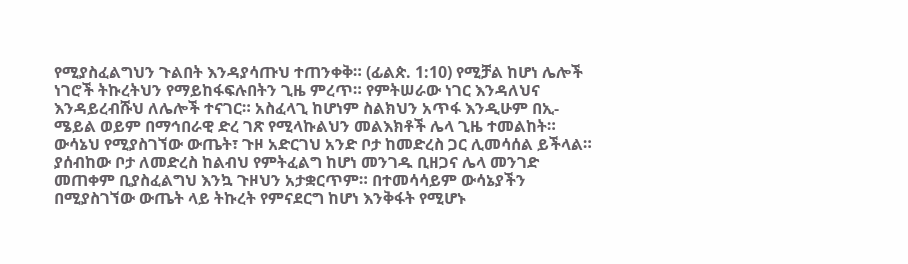የሚያስፈልግህን ጉልበት እንዳያሳጡህ ተጠንቀቅ። (ፊልጵ. 1:10) የሚቻል ከሆነ ሌሎች ነገሮች ትኩረትህን የማይከፋፍሉበትን ጊዜ ምረጥ። የምትሠራው ነገር እንዳለህና እንዳይረብሹህ ለሌሎች ተናገር። አስፈላጊ ከሆነም ስልክህን አጥፋ እንዲሁም በኢ-ሜይል ወይም በማኅበራዊ ድረ ገጽ የሚላኩልህን መልእክቶች ሌላ ጊዜ ተመልከት። ውሳኔህ የሚያስገኘው ውጤት፣ ጉዞ አድርገህ አንድ ቦታ ከመድረስ ጋር ሊመሳሰል ይችላል። ያሰብከው ቦታ ለመድረስ ከልብህ የምትፈልግ ከሆነ መንገዱ ቢዘጋና ሌላ መንገድ መጠቀም ቢያስፈልግህ እንኳ ጉዞህን አታቋርጥም። በተመሳሳይም ውሳኔያችን በሚያስገኘው ውጤት ላይ ትኩረት የምናደርግ ከሆነ እንቅፋት የሚሆኑ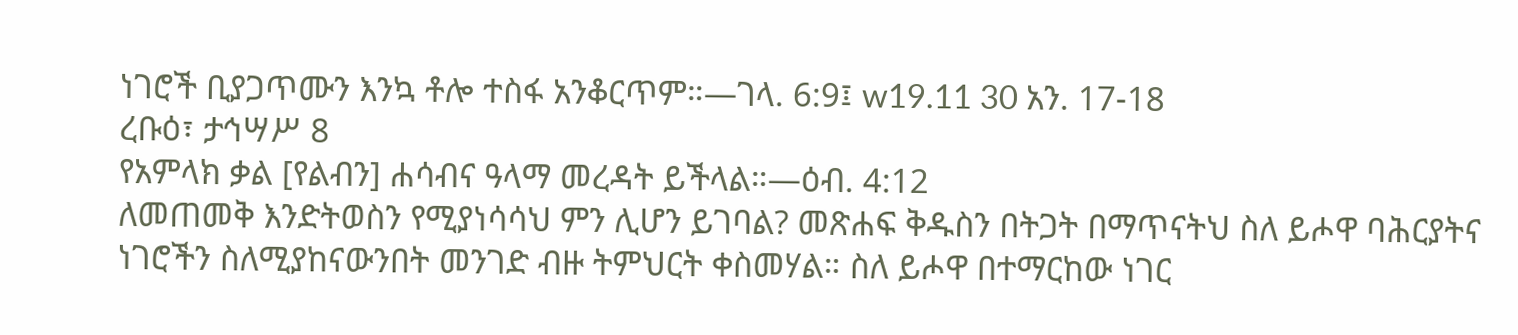ነገሮች ቢያጋጥሙን እንኳ ቶሎ ተስፋ አንቆርጥም።—ገላ. 6:9፤ w19.11 30 አን. 17-18
ረቡዕ፣ ታኅሣሥ 8
የአምላክ ቃል [የልብን] ሐሳብና ዓላማ መረዳት ይችላል።—ዕብ. 4:12
ለመጠመቅ እንድትወስን የሚያነሳሳህ ምን ሊሆን ይገባል? መጽሐፍ ቅዱስን በትጋት በማጥናትህ ስለ ይሖዋ ባሕርያትና ነገሮችን ስለሚያከናውንበት መንገድ ብዙ ትምህርት ቀስመሃል። ስለ ይሖዋ በተማርከው ነገር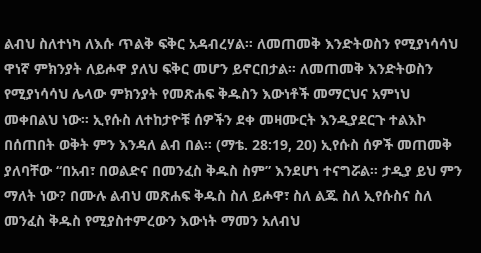ልብህ ስለተነካ ለእሱ ጥልቅ ፍቅር አዳብረሃል። ለመጠመቅ እንድትወስን የሚያነሳሳህ ዋነኛ ምክንያት ለይሖዋ ያለህ ፍቅር መሆን ይኖርበታል። ለመጠመቅ እንድትወስን የሚያነሳሳህ ሌላው ምክንያት የመጽሐፍ ቅዱስን እውነቶች መማርህና አምነህ መቀበልህ ነው። ኢየሱስ ለተከታዮቹ ሰዎችን ደቀ መዛሙርት እንዲያደርጉ ተልእኮ በሰጠበት ወቅት ምን እንዳለ ልብ በል። (ማቴ. 28:19, 20) ኢየሱስ ሰዎች መጠመቅ ያለባቸው “በአብ፣ በወልድና በመንፈስ ቅዱስ ስም” እንደሆነ ተናግሯል። ታዲያ ይህ ምን ማለት ነው? በሙሉ ልብህ መጽሐፍ ቅዱስ ስለ ይሖዋ፣ ስለ ልጁ ስለ ኢየሱስና ስለ መንፈስ ቅዱስ የሚያስተምረውን እውነት ማመን አለብህ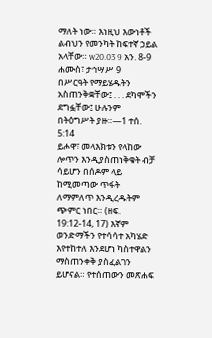ማለት ነው። እነዚህ እውነቶች ልብህን የመንካት ከፍተኛ ኃይል አላቸው። w20.03 9 አን. 8-9
ሐሙስ፣ ታኅሣሥ 9
በሥርዓት የማይሄዱትን አስጠንቅቋቸው፤ . . . ደካሞችን ደግፏቸው፤ ሁሉንም በትዕግሥት ያዙ።—1 ተሰ. 5:14
ይሖዋ፣ መላእክቱን የላከው ሎጥን እንዲያስጠነቅቁት ብቻ ሳይሆን በሰዶም ላይ ከሚመጣው ጥፋት ለማምለጥ እንዲረዱትም ጭምር ነበር። (ዘፍ. 19:12-14, 17) እኛም ወንድማችን የተሳሳተ አካሄድ እየተከተለ እንደሆነ ካስተዋልን ማስጠንቀቅ ያስፈልገን ይሆናል። የተሰጠውን መጽሐፍ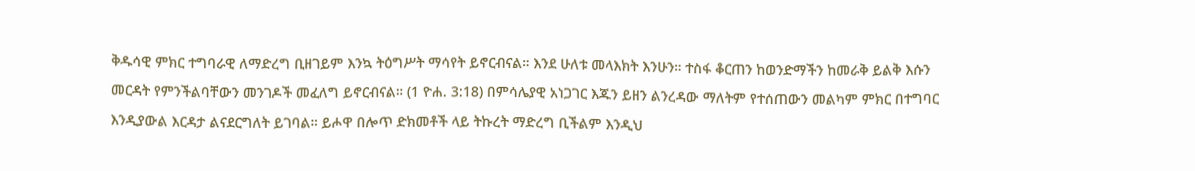ቅዱሳዊ ምክር ተግባራዊ ለማድረግ ቢዘገይም እንኳ ትዕግሥት ማሳየት ይኖርብናል። እንደ ሁለቱ መላእክት እንሁን። ተስፋ ቆርጠን ከወንድማችን ከመራቅ ይልቅ እሱን መርዳት የምንችልባቸውን መንገዶች መፈለግ ይኖርብናል። (1 ዮሐ. 3:18) በምሳሌያዊ አነጋገር እጁን ይዘን ልንረዳው ማለትም የተሰጠውን መልካም ምክር በተግባር እንዲያውል እርዳታ ልናደርግለት ይገባል። ይሖዋ በሎጥ ድክመቶች ላይ ትኩረት ማድረግ ቢችልም እንዲህ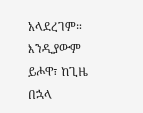አላደረገም። እንዲያውም ይሖዋ፣ ከጊዜ በኋላ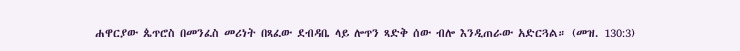ሐዋርያው ጴጥሮስ በመንፈስ መሪነት በጻፈው ደብዳቤ ላይ ሎጥን ጻድቅ ሰው ብሎ እንዲጠራው አድርጓል። (መዝ. 130:3)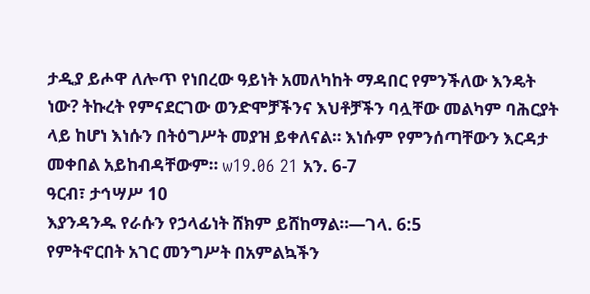ታዲያ ይሖዋ ለሎጥ የነበረው ዓይነት አመለካከት ማዳበር የምንችለው እንዴት ነው? ትኩረት የምናደርገው ወንድሞቻችንና እህቶቻችን ባሏቸው መልካም ባሕርያት ላይ ከሆነ እነሱን በትዕግሥት መያዝ ይቀለናል። እነሱም የምንሰጣቸውን እርዳታ መቀበል አይከብዳቸውም። w19.06 21 አን. 6-7
ዓርብ፣ ታኅሣሥ 10
እያንዳንዱ የራሱን የኃላፊነት ሸክም ይሸከማል።—ገላ. 6:5
የምትኖርበት አገር መንግሥት በአምልኳችን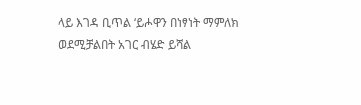ላይ እገዳ ቢጥል ‘ይሖዋን በነፃነት ማምለክ ወደሚቻልበት አገር ብሄድ ይሻል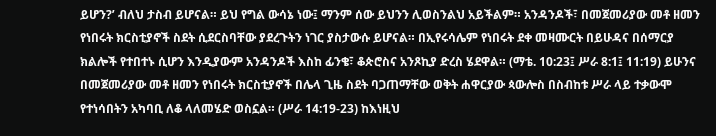ይሆን?’ ብለህ ታስብ ይሆናል። ይህ የግል ውሳኔ ነው፤ ማንም ሰው ይህንን ሊወስንልህ አይችልም። አንዳንዶች፣ በመጀመሪያው መቶ ዘመን የነበሩት ክርስቲያኖች ስደት ሲደርስባቸው ያደረጉትን ነገር ያስታውሱ ይሆናል። በኢየሩሳሌም የነበሩት ደቀ መዛሙርት በይሁዳና በሰማርያ ክልሎች የተበተኑ ሲሆን እንዲያውም አንዳንዶች እስከ ፊንቄ፣ ቆጵሮስና አንጾኪያ ድረስ ሄደዋል። (ማቴ. 10:23፤ ሥራ 8:1፤ 11:19) ይሁንና በመጀመሪያው መቶ ዘመን የነበሩት ክርስቲያኖች በሌላ ጊዜ ስደት ባጋጠማቸው ወቅት ሐዋርያው ጳውሎስ በስብከቱ ሥራ ላይ ተቃውሞ የተነሳበትን አካባቢ ለቆ ላለመሄድ ወስኗል። (ሥራ 14:19-23) ከእነዚህ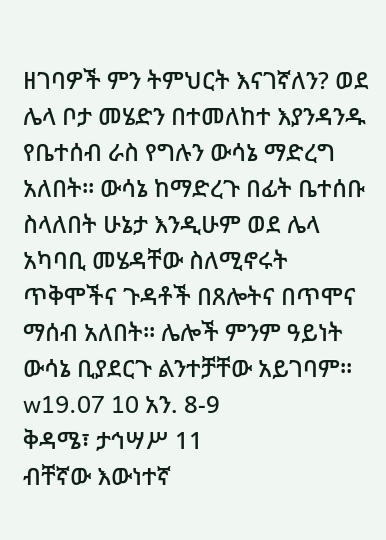ዘገባዎች ምን ትምህርት እናገኛለን? ወደ ሌላ ቦታ መሄድን በተመለከተ እያንዳንዱ የቤተሰብ ራስ የግሉን ውሳኔ ማድረግ አለበት። ውሳኔ ከማድረጉ በፊት ቤተሰቡ ስላለበት ሁኔታ እንዲሁም ወደ ሌላ አካባቢ መሄዳቸው ስለሚኖሩት ጥቅሞችና ጉዳቶች በጸሎትና በጥሞና ማሰብ አለበት። ሌሎች ምንም ዓይነት ውሳኔ ቢያደርጉ ልንተቻቸው አይገባም። w19.07 10 አን. 8-9
ቅዳሜ፣ ታኅሣሥ 11
ብቸኛው እውነተኛ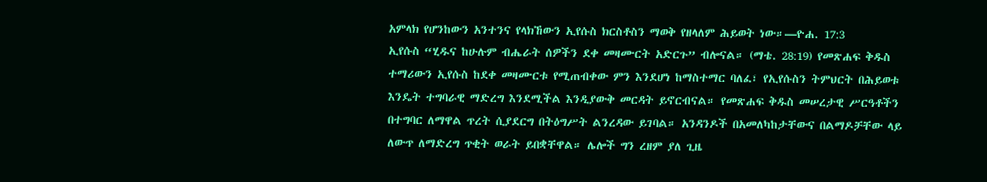አምላክ የሆንከውን አንተንና የላክኸውን ኢየሱስ ክርስቶስን ማወቅ የዘላለም ሕይወት ነው።—ዮሐ. 17:3
ኢየሱስ “ሂዱና ከሁሉም ብሔራት ሰዎችን ደቀ መዛሙርት አድርጉ” ብሎናል። (ማቴ. 28:19) የመጽሐፍ ቅዱስ ተማሪውን ኢየሱስ ከደቀ መዛሙርቱ የሚጠብቀው ምን እንደሆነ ከማስተማር ባለፈ፣ የኢየሱስን ትምህርት በሕይወቱ እንዴት ተግባራዊ ማድረግ እንደሚችል እንዲያውቅ መርዳት ይኖርብናል። የመጽሐፍ ቅዱስ መሠረታዊ ሥርዓቶችን በተግባር ለማዋል ጥረት ሲያደርግ በትዕግሥት ልንረዳው ይገባል። አንዳንዶች በአመለካከታቸውና በልማዶቻቸው ላይ ለውጥ ለማድረግ ጥቂት ወራት ይበቋቸዋል። ሌሎች ግን ረዘም ያለ ጊዜ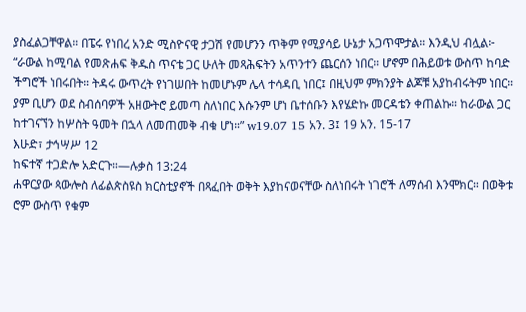ያስፈልጋቸዋል። በፔሩ የነበረ አንድ ሚስዮናዊ ታጋሽ የመሆንን ጥቅም የሚያሳይ ሁኔታ አጋጥሞታል። እንዲህ ብሏል፦ “ራውል ከሚባል የመጽሐፍ ቅዱስ ጥናቴ ጋር ሁለት መጻሕፍትን አጥንተን ጨርሰን ነበር። ሆኖም በሕይወቱ ውስጥ ከባድ ችግሮች ነበሩበት። ትዳሩ ውጥረት የነገሠበት ከመሆኑም ሌላ ተሳዳቢ ነበር፤ በዚህም ምክንያት ልጆቹ አያከብሩትም ነበር። ያም ቢሆን ወደ ስብሰባዎች አዘውትሮ ይመጣ ስለነበር እሱንም ሆነ ቤተሰቡን እየሄድኩ መርዳቴን ቀጠልኩ። ከራውል ጋር ከተገናኘን ከሦስት ዓመት በኋላ ለመጠመቅ ብቁ ሆነ።” w19.07 15 አን. 3፤ 19 አን. 15-17
እሁድ፣ ታኅሣሥ 12
ከፍተኛ ተጋድሎ አድርጉ።—ሉቃስ 13:24
ሐዋርያው ጳውሎስ ለፊልጵስዩስ ክርስቲያኖች በጻፈበት ወቅት እያከናወናቸው ስለነበሩት ነገሮች ለማሰብ እንሞክር። በወቅቱ ሮም ውስጥ የቁም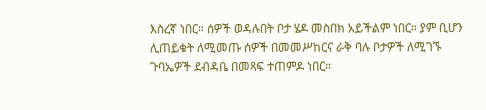እስረኛ ነበር። ሰዎች ወዳሉበት ቦታ ሄዶ መስበክ አይችልም ነበር። ያም ቢሆን ሊጠይቁት ለሚመጡ ሰዎች በመመሥከርና ራቅ ባሉ ቦታዎች ለሚገኙ ጉባኤዎች ደብዳቤ በመጻፍ ተጠምዶ ነበር።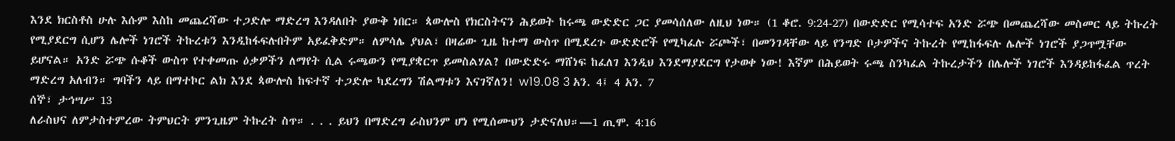እንደ ክርስቶስ ሁሉ እሱም እስከ መጨረሻው ተጋድሎ ማድረግ እንዳለበት ያውቅ ነበር። ጳውሎስ የክርስትናን ሕይወት ከሩጫ ውድድር ጋር ያመሳሰለው ለዚህ ነው። (1 ቆሮ. 9:24-27) በውድድር የሚሳተፍ አንድ ሯጭ በመጨረሻው መስመር ላይ ትኩረት የሚያደርግ ሲሆን ሌሎች ነገሮች ትኩረቱን እንዲከፋፍሉበትም አይፈቅድም። ለምሳሌ ያህል፣ በዛሬው ጊዜ ከተማ ውስጥ በሚደረጉ ውድድሮች የሚካፈሉ ሯጮች፣ በመንገዳቸው ላይ የንግድ ቦታዎችና ትኩረት የሚከፋፍሉ ሌሎች ነገሮች ያጋጥሟቸው ይሆናል። አንድ ሯጭ ሱቆች ውስጥ የተቀመጡ ዕቃዎችን ለማየት ሲል ሩጫውን የሚያቋርጥ ይመስልሃል? በውድድሩ ማሸነፍ ከፈለገ እንዲህ እንደማያደርግ የታወቀ ነው! እኛም በሕይወት ሩጫ ስንካፈል ትኩረታችን በሌሎች ነገሮች እንዳይከፋፈል ጥረት ማድረግ አለብን። ግባችን ላይ በማተኮር ልክ እንደ ጳውሎስ ከፍተኛ ተጋድሎ ካደረግን ሽልማቱን እናገኛለን! w19.08 3 አን. 4፤ 4 አን. 7
ሰኞ፣ ታኅሣሥ 13
ለራስህና ለምታስተምረው ትምህርት ምንጊዜም ትኩረት ስጥ። . . . ይህን በማድረግ ራስህንም ሆነ የሚሰሙህን ታድናለህ።—1 ጢሞ. 4:16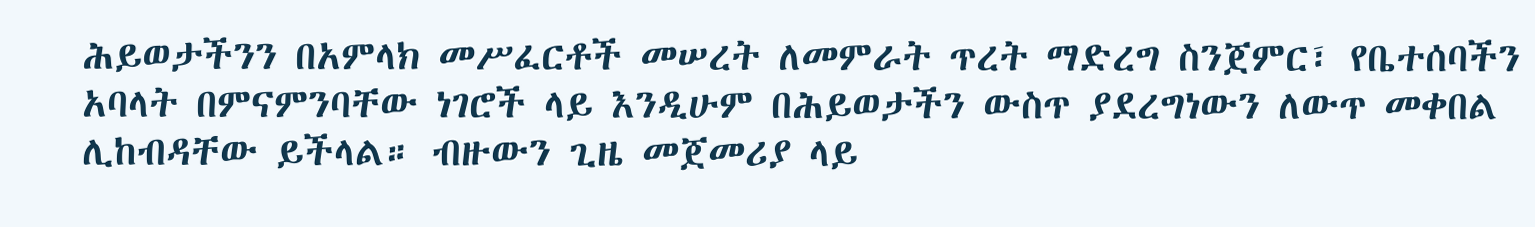ሕይወታችንን በአምላክ መሥፈርቶች መሠረት ለመምራት ጥረት ማድረግ ስንጀምር፣ የቤተሰባችን አባላት በምናምንባቸው ነገሮች ላይ እንዲሁም በሕይወታችን ውስጥ ያደረግነውን ለውጥ መቀበል ሊከብዳቸው ይችላል። ብዙውን ጊዜ መጀመሪያ ላይ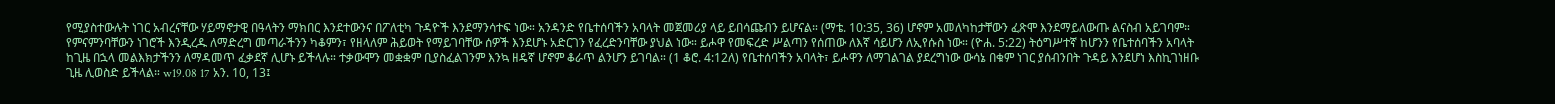የሚያስተውሉት ነገር አብረናቸው ሃይማኖታዊ በዓላትን ማክበር እንደተውንና በፖለቲካ ጉዳዮች እንደማንሳተፍ ነው። አንዳንድ የቤተሰባችን አባላት መጀመሪያ ላይ ይበሳጩብን ይሆናል። (ማቴ. 10:35, 36) ሆኖም አመለካከታቸውን ፈጽሞ እንደማይለውጡ ልናስብ አይገባም። የምናምንባቸውን ነገሮች እንዲረዱ ለማድረግ መጣራችንን ካቆምን፣ የዘላለም ሕይወት የማይገባቸው ሰዎች እንደሆኑ አድርገን የፈረድንባቸው ያህል ነው። ይሖዋ የመፍረድ ሥልጣን የሰጠው ለእኛ ሳይሆን ለኢየሱስ ነው። (ዮሐ. 5:22) ትዕግሥተኛ ከሆንን የቤተሰባችን አባላት ከጊዜ በኋላ መልእክታችንን ለማዳመጥ ፈቃደኛ ሊሆኑ ይችላሉ። ተቃውሞን መቋቋም ቢያስፈልገንም እንኳ ዘዴኛ ሆኖም ቆራጥ ልንሆን ይገባል። (1 ቆሮ. 4:12ለ) የቤተሰባችን አባላት፣ ይሖዋን ለማገልገል ያደረግነው ውሳኔ በቁም ነገር ያሰብንበት ጉዳይ እንደሆነ እስኪገነዘቡ ጊዜ ሊወስድ ይችላል። w19.08 17 አን. 10, 13፤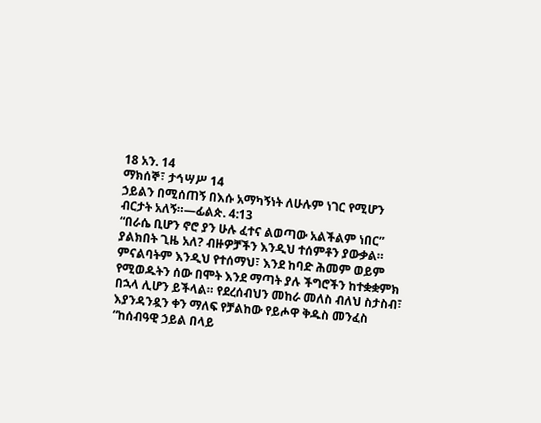18 አን. 14
ማክሰኞ፣ ታኅሣሥ 14
ኃይልን በሚሰጠኝ በእሱ አማካኝነት ለሁሉም ነገር የሚሆን ብርታት አለኝ።—ፊልጵ. 4:13
“በራሴ ቢሆን ኖሮ ያን ሁሉ ፈተና ልወጣው አልችልም ነበር” ያልክበት ጊዜ አለ? ብዙዎቻችን እንዲህ ተሰምቶን ያውቃል። ምናልባትም እንዲህ የተሰማህ፣ እንደ ከባድ ሕመም ወይም የሚወዱትን ሰው በሞት እንደ ማጣት ያሉ ችግሮችን ከተቋቋምክ በኋላ ሊሆን ይችላል። የደረሰብህን መከራ መለስ ብለህ ስታስብ፣ እያንዳንዷን ቀን ማለፍ የቻልከው የይሖዋ ቅዱስ መንፈስ “ከሰብዓዊ ኃይል በላይ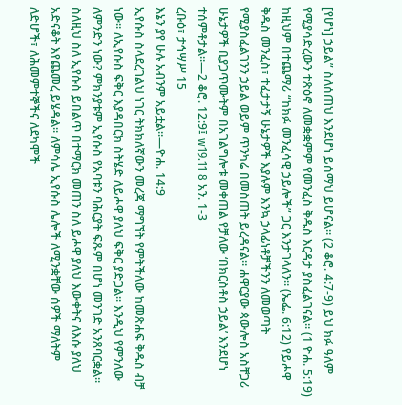[የሆነ] ኃይል” ስለሰጠህ እንደሆነ ይሰማህ ይሆናል። (2 ቆሮ. 4:7-9) ይህ ክፉ ዓለም የሚያሳድረውን ተጽዕኖ ለመቋቋምም የመንፈስ ቅዱስ እርዳታ ያስፈልገናል። (1 ዮሐ. 5:19) ከዚህም በተጨማሪ “ከክፉ መንፈሳዊ ኃይሎች” ጋር እንታገላለን። (ኤፌ. 6:12) የይሖዋ ቅዱስ መንፈስ፣ ተፈታታኝ ሁኔታዎች እያሉም እንኳ ኃላፊነቶቻችንን ለመወጣት የሚያስፈልገንን ኃይል ወይም ጥንካሬ በመስጠት ይረዳናል። ሐዋርያው ጳውሎስ አስቸጋሪ ሁኔታዎች ቢያጋጥሙትም በአገልግሎቱ መቀጠል የቻለው ‘በክርስቶስ ኃይል’ እንደሆነ ተሰምቶታል።—2 ቆሮ. 12:9፤ w19.11 8 አን. 1-3
ረቡዕ፣ ታኅሣሥ 15
እኔን ያየ ሁሉ አብንም አይቷል።—ዮሐ. 14:9
ኢየሱስ ስላደረገልህ ነገር ትክክለኛውን መረጃ ማግኘት የምትችለው ከመጽሐፍ ቅዱስ ብቻ ነው። ለኢየሱስ ፍቅር እያዳበርክ ስትሄድ ለይሖዋ ያለህ ፍቅር ያድጋል። እንዲህ የምንለው ለምንድን ነው? ምክንያቱም ኢየሱስ የአባቱን ባሕርያት ፍጹም በሆነ መንገድ አንጸባርቋል። ስለዚህ ስለ ኢየሱስ ይበልጥ በተማርክ መጠን ስለ ይሖዋ ያለህ እውቀትና ለእሱ ያለህ አድናቆት እየጨመረ ይሄዳል። ለምሳሌ ኢየሱስ ሌሎች ለሚንቋቸው ሰዎች ማለትም ለድሆች፣ ለሕመምተኞችና ለደካሞች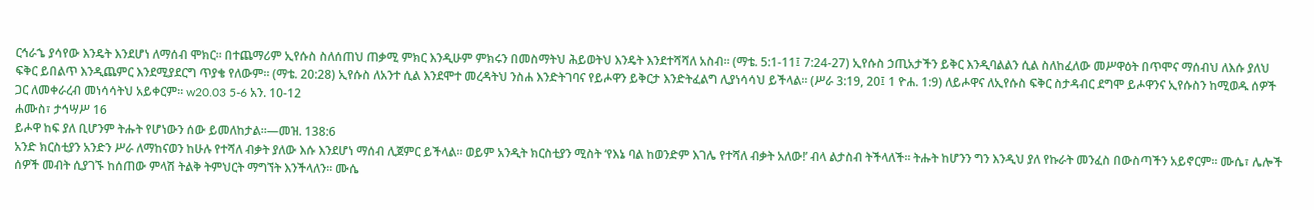ርኅራኄ ያሳየው እንዴት እንደሆነ ለማሰብ ሞክር። በተጨማሪም ኢየሱስ ስለሰጠህ ጠቃሚ ምክር እንዲሁም ምክሩን በመስማትህ ሕይወትህ እንዴት እንደተሻሻለ አስብ። (ማቴ. 5:1-11፤ 7:24-27) ኢየሱስ ኃጢአታችን ይቅር እንዲባልልን ሲል ስለከፈለው መሥዋዕት በጥሞና ማሰብህ ለእሱ ያለህ ፍቅር ይበልጥ እንዲጨምር እንደሚያደርግ ጥያቄ የለውም። (ማቴ. 20:28) ኢየሱስ ለአንተ ሲል እንደሞተ መረዳትህ ንስሐ እንድትገባና የይሖዋን ይቅርታ እንድትፈልግ ሊያነሳሳህ ይችላል። (ሥራ 3:19, 20፤ 1 ዮሐ. 1:9) ለይሖዋና ለኢየሱስ ፍቅር ስታዳብር ደግሞ ይሖዋንና ኢየሱስን ከሚወዱ ሰዎች ጋር ለመቀራረብ መነሳሳትህ አይቀርም። w20.03 5-6 አን. 10-12
ሐሙስ፣ ታኅሣሥ 16
ይሖዋ ከፍ ያለ ቢሆንም ትሑት የሆነውን ሰው ይመለከታል።—መዝ. 138:6
አንድ ክርስቲያን አንድን ሥራ ለማከናወን ከሁሉ የተሻለ ብቃት ያለው እሱ እንደሆነ ማሰብ ሊጀምር ይችላል። ወይም አንዲት ክርስቲያን ሚስት ‘የእኔ ባል ከወንድም እገሌ የተሻለ ብቃት አለው!’ ብላ ልታስብ ትችላለች። ትሑት ከሆንን ግን እንዲህ ያለ የኩራት መንፈስ በውስጣችን አይኖርም። ሙሴ፣ ሌሎች ሰዎች መብት ሲያገኙ ከሰጠው ምላሽ ትልቅ ትምህርት ማግኘት እንችላለን። ሙሴ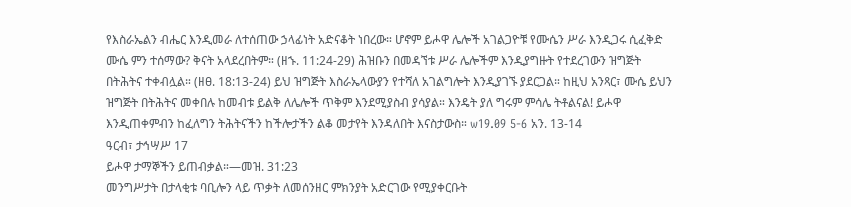የእስራኤልን ብሔር እንዲመራ ለተሰጠው ኃላፊነት አድናቆት ነበረው። ሆኖም ይሖዋ ሌሎች አገልጋዮቹ የሙሴን ሥራ እንዲጋሩ ሲፈቅድ ሙሴ ምን ተሰማው? ቅናት አላደረበትም። (ዘኁ. 11:24-29) ሕዝቡን በመዳኘቱ ሥራ ሌሎችም እንዲያግዙት የተደረገውን ዝግጅት በትሕትና ተቀብሏል። (ዘፀ. 18:13-24) ይህ ዝግጅት እስራኤላውያን የተሻለ አገልግሎት እንዲያገኙ ያደርጋል። ከዚህ አንጻር፣ ሙሴ ይህን ዝግጅት በትሕትና መቀበሉ ከመብቱ ይልቅ ለሌሎች ጥቅም እንደሚያስብ ያሳያል። እንዴት ያለ ግሩም ምሳሌ ትቶልናል! ይሖዋ እንዲጠቀምብን ከፈለግን ትሕትናችን ከችሎታችን ልቆ መታየት እንዳለበት እናስታውስ። w19.09 5-6 አን. 13-14
ዓርብ፣ ታኅሣሥ 17
ይሖዋ ታማኞችን ይጠብቃል።—መዝ. 31:23
መንግሥታት በታላቂቱ ባቢሎን ላይ ጥቃት ለመሰንዘር ምክንያት አድርገው የሚያቀርቡት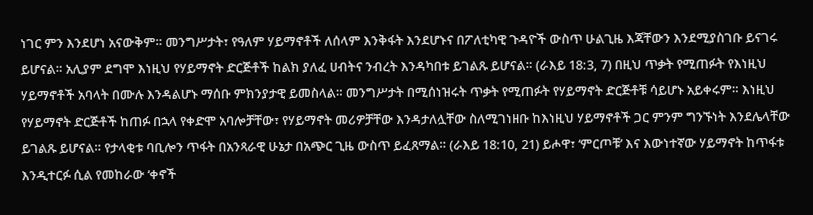ነገር ምን እንደሆነ አናውቅም። መንግሥታት፣ የዓለም ሃይማኖቶች ለሰላም እንቅፋት እንደሆኑና በፖለቲካዊ ጉዳዮች ውስጥ ሁልጊዜ እጃቸውን እንደሚያስገቡ ይናገሩ ይሆናል። አሊያም ደግሞ እነዚህ የሃይማኖት ድርጅቶች ከልክ ያለፈ ሀብትና ንብረት እንዳካበቱ ይገልጹ ይሆናል። (ራእይ 18:3, 7) በዚህ ጥቃት የሚጠፉት የእነዚህ ሃይማኖቶች አባላት በሙሉ እንዳልሆኑ ማሰቡ ምክንያታዊ ይመስላል። መንግሥታት በሚሰነዝሩት ጥቃት የሚጠፉት የሃይማኖት ድርጅቶቹ ሳይሆኑ አይቀሩም። እነዚህ የሃይማኖት ድርጅቶች ከጠፉ በኋላ የቀድሞ አባሎቻቸው፣ የሃይማኖት መሪዎቻቸው እንዳታለሏቸው ስለሚገነዘቡ ከእነዚህ ሃይማኖቶች ጋር ምንም ግንኙነት እንደሌላቸው ይገልጹ ይሆናል። የታላቂቱ ባቢሎን ጥፋት በአንጻራዊ ሁኔታ በአጭር ጊዜ ውስጥ ይፈጸማል። (ራእይ 18:10, 21) ይሖዋ፣ ‘ምርጦቹ’ እና እውነተኛው ሃይማኖት ከጥፋቱ እንዲተርፉ ሲል የመከራው ‘ቀኖች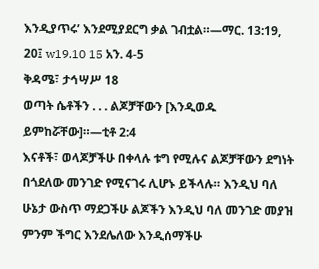እንዲያጥሩ’ እንደሚያደርግ ቃል ገብቷል።—ማር. 13:19, 20፤ w19.10 15 አን. 4-5
ቅዳሜ፣ ታኅሣሥ 18
ወጣት ሴቶችን . . . ልጆቻቸውን [እንዲወዱ ይምከሯቸው]።—ቲቶ 2:4
እናቶች፣ ወላጆቻችሁ በቀላሉ ቱግ የሚሉና ልጆቻቸውን ደግነት በጎደለው መንገድ የሚናገሩ ሊሆኑ ይችላሉ። እንዲህ ባለ ሁኔታ ውስጥ ማደጋችሁ ልጆችን እንዲህ ባለ መንገድ መያዝ ምንም ችግር እንደሌለው እንዲሰማችሁ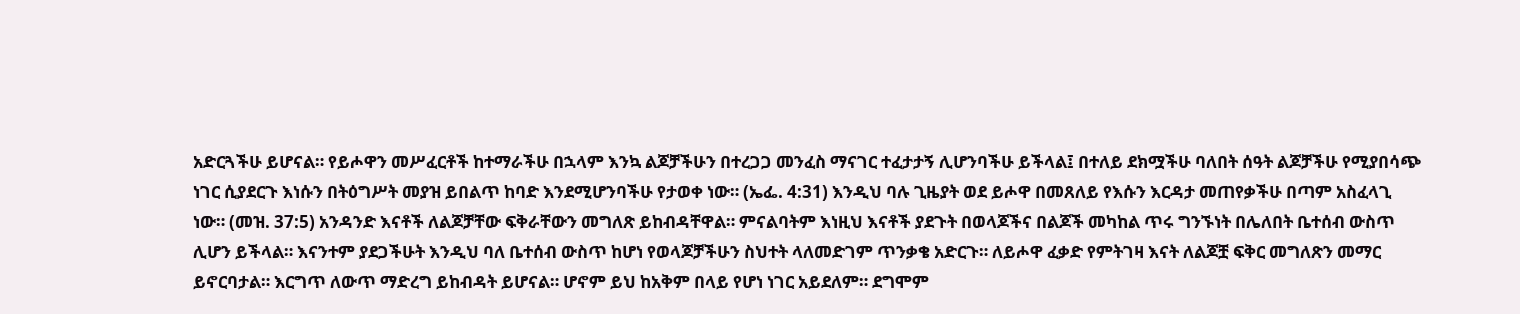አድርጓችሁ ይሆናል። የይሖዋን መሥፈርቶች ከተማራችሁ በኋላም እንኳ ልጆቻችሁን በተረጋጋ መንፈስ ማናገር ተፈታታኝ ሊሆንባችሁ ይችላል፤ በተለይ ደክሟችሁ ባለበት ሰዓት ልጆቻችሁ የሚያበሳጭ ነገር ሲያደርጉ እነሱን በትዕግሥት መያዝ ይበልጥ ከባድ እንደሚሆንባችሁ የታወቀ ነው። (ኤፌ. 4:31) እንዲህ ባሉ ጊዜያት ወደ ይሖዋ በመጸለይ የእሱን እርዳታ መጠየቃችሁ በጣም አስፈላጊ ነው። (መዝ. 37:5) አንዳንድ እናቶች ለልጆቻቸው ፍቅራቸውን መግለጽ ይከብዳቸዋል። ምናልባትም እነዚህ እናቶች ያደጉት በወላጆችና በልጆች መካከል ጥሩ ግንኙነት በሌለበት ቤተሰብ ውስጥ ሊሆን ይችላል። እናንተም ያደጋችሁት እንዲህ ባለ ቤተሰብ ውስጥ ከሆነ የወላጆቻችሁን ስህተት ላለመድገም ጥንቃቄ አድርጉ። ለይሖዋ ፈቃድ የምትገዛ እናት ለልጆቿ ፍቅር መግለጽን መማር ይኖርባታል። እርግጥ ለውጥ ማድረግ ይከብዳት ይሆናል። ሆኖም ይህ ከአቅም በላይ የሆነ ነገር አይደለም። ደግሞም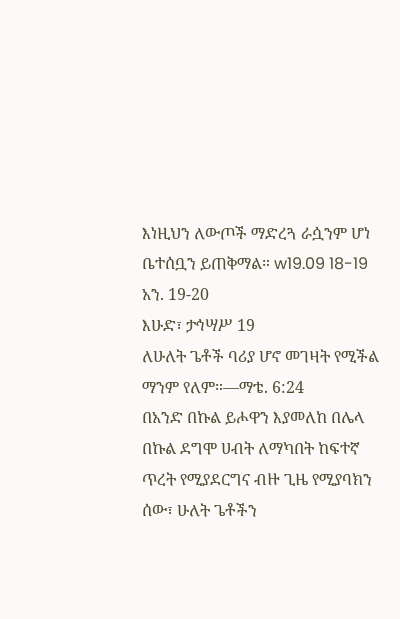እነዚህን ለውጦች ማድረጓ ራሷንም ሆነ ቤተሰቧን ይጠቅማል። w19.09 18-19 አን. 19-20
እሁድ፣ ታኅሣሥ 19
ለሁለት ጌቶች ባሪያ ሆኖ መገዛት የሚችል ማንም የለም።—ማቴ. 6:24
በአንድ በኩል ይሖዋን እያመለከ በሌላ በኩል ደግሞ ሀብት ለማካበት ከፍተኛ ጥረት የሚያደርግና ብዙ ጊዜ የሚያባክን ሰው፣ ሁለት ጌቶችን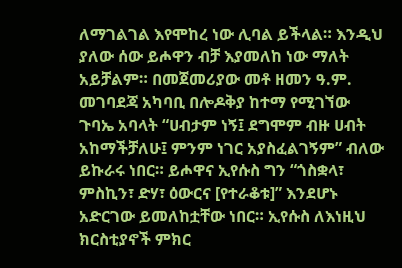ለማገልገል እየሞከረ ነው ሊባል ይችላል። እንዲህ ያለው ሰው ይሖዋን ብቻ እያመለከ ነው ማለት አይቻልም። በመጀመሪያው መቶ ዘመን ዓ.ም. መገባደጃ አካባቢ በሎዶቅያ ከተማ የሚገኘው ጉባኤ አባላት “ሀብታም ነኝ፤ ደግሞም ብዙ ሀብት አከማችቻለሁ፤ ምንም ነገር አያስፈልገኝም” ብለው ይኩራሩ ነበር። ይሖዋና ኢየሱስ ግን “ጎስቋላ፣ ምስኪን፣ ድሃ፣ ዕውርና [የተራቆቱ]” እንደሆኑ አድርገው ይመለከቷቸው ነበር። ኢየሱስ ለእነዚህ ክርስቲያኖች ምክር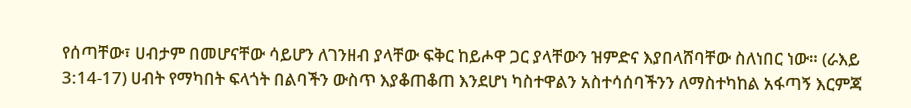የሰጣቸው፣ ሀብታም በመሆናቸው ሳይሆን ለገንዘብ ያላቸው ፍቅር ከይሖዋ ጋር ያላቸውን ዝምድና እያበላሸባቸው ስለነበር ነው። (ራእይ 3:14-17) ሀብት የማካበት ፍላጎት በልባችን ውስጥ እያቆጠቆጠ እንደሆነ ካስተዋልን አስተሳሰባችንን ለማስተካከል አፋጣኝ እርምጃ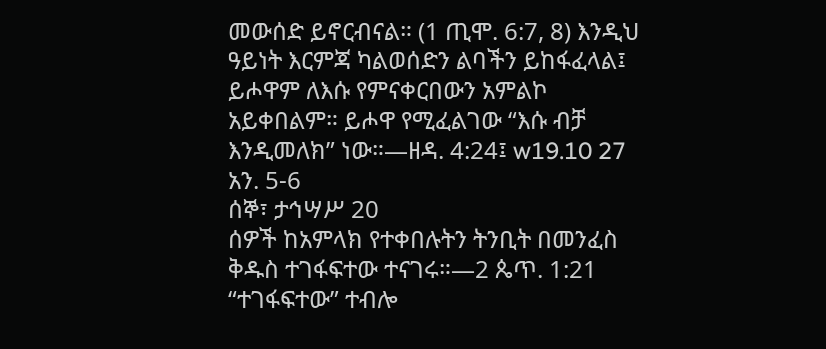መውሰድ ይኖርብናል። (1 ጢሞ. 6:7, 8) እንዲህ ዓይነት እርምጃ ካልወሰድን ልባችን ይከፋፈላል፤ ይሖዋም ለእሱ የምናቀርበውን አምልኮ አይቀበልም። ይሖዋ የሚፈልገው “እሱ ብቻ እንዲመለክ” ነው።—ዘዳ. 4:24፤ w19.10 27 አን. 5-6
ሰኞ፣ ታኅሣሥ 20
ሰዎች ከአምላክ የተቀበሉትን ትንቢት በመንፈስ ቅዱስ ተገፋፍተው ተናገሩ።—2 ጴጥ. 1:21
“ተገፋፍተው” ተብሎ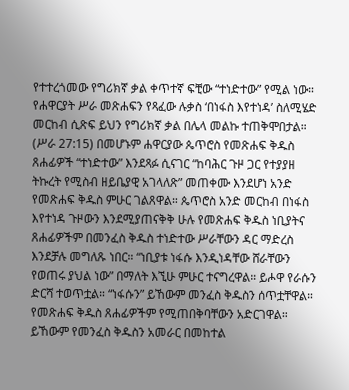የተተረጎመው የግሪክኛ ቃል ቀጥተኛ ፍቺው “ተነድተው” የሚል ነው። የሐዋርያት ሥራ መጽሐፍን የጻፈው ሉቃስ ‘በነፋስ እየተነዳ’ ስለሚሄድ መርከብ ሲጽፍ ይህን የግሪክኛ ቃል በሌላ መልኩ ተጠቅሞበታል። (ሥራ 27:15) በመሆኑም ሐዋርያው ጴጥሮስ የመጽሐፍ ቅዱስ ጸሐፊዎች “ተነድተው” እንደጻፉ ሲናገር “ከባሕር ጉዞ ጋር የተያያዘ ትኩረት የሚስብ ዘይቤያዊ አገላለጽ” መጠቀሙ እንደሆነ አንድ የመጽሐፍ ቅዱስ ምሁር ገልጸዋል። ጴጥሮስ አንድ መርከብ በነፋስ እየተነዳ ጉዞውን እንደሚያጠናቅቅ ሁሉ የመጽሐፍ ቅዱስ ነቢያትና ጸሐፊዎችም በመንፈስ ቅዱስ ተነድተው ሥራቸውን ዳር ማድረስ እንደቻሉ መግለጹ ነበር። “ነቢያቱ ነፋሱ እንዲነዳቸው ሸራቸውን የወጠሩ ያህል ነው” በማለት እኚሁ ምሁር ተናግረዋል። ይሖዋ የራሱን ድርሻ ተወጥቷል። “ነፋሱን” ይኸውም መንፈስ ቅዱስን ሰጥቷቸዋል። የመጽሐፍ ቅዱስ ጸሐፊዎችም የሚጠበቅባቸውን አድርገዋል። ይኸውም የመንፈስ ቅዱስን አመራር በመከተል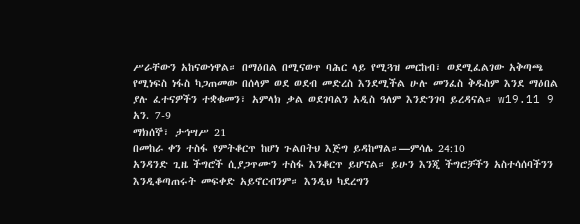ሥራቸውን አከናውነዋል። በማዕበል በሚናወጥ ባሕር ላይ የሚጓዝ መርከብ፣ ወደሚፈልገው አቅጣጫ የሚነፍስ ነፋስ ካጋጠመው በሰላም ወደ ወደብ መድረስ እንደሚችል ሁሉ መንፈስ ቅዱስም እንደ ማዕበል ያሉ ፈተናዎችን ተቋቁመን፣ አምላክ ቃል ወደገባልን አዲስ ዓለም እንድንገባ ይረዳናል። w19.11 9 አን. 7-9
ማክሰኞ፣ ታኅሣሥ 21
በመከራ ቀን ተስፋ የምትቆርጥ ከሆነ ጉልበትህ እጅግ ይዳከማል።—ምሳሌ 24:10
አንዳንድ ጊዜ ችግሮች ሲያጋጥሙን ተስፋ እንቆርጥ ይሆናል። ይሁን እንጂ ችግሮቻችን አስተሳሰባችንን እንዲቆጣጠሩት መፍቀድ አይኖርብንም። እንዲህ ካደረግን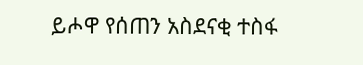ይሖዋ የሰጠን አስደናቂ ተስፋ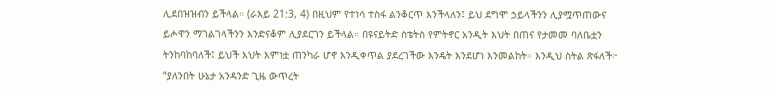ሊደበዝዝብን ይችላል። (ራእይ 21:3, 4) በዚህም የተነሳ ተስፋ ልንቆርጥ እንችላለን፤ ይህ ደግሞ ኃይላችንን ሊያሟጥጠውና ይሖዋን ማገልገላችንን እንድናቆም ሊያደርገን ይችላል። በዩናይትድ ስቴትስ የምትኖር አንዲት እህት በጠና የታመመ ባለቤቷን ትንከባከባለች፤ ይህች እህት እምነቷ ጠንካራ ሆኖ እንዲቀጥል ያደረገችው እንዴት እንደሆነ እንመልከት። እንዲህ ስትል ጽፋለች፦ “ያለንበት ሁኔታ አንዳንድ ጊዜ ውጥረት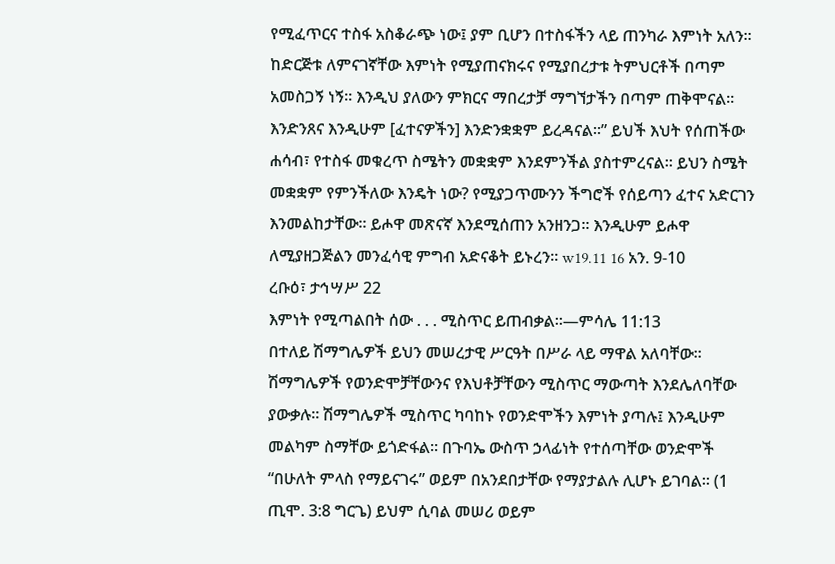የሚፈጥርና ተስፋ አስቆራጭ ነው፤ ያም ቢሆን በተስፋችን ላይ ጠንካራ እምነት አለን። ከድርጅቱ ለምናገኛቸው እምነት የሚያጠናክሩና የሚያበረታቱ ትምህርቶች በጣም አመስጋኝ ነኝ። እንዲህ ያለውን ምክርና ማበረታቻ ማግኘታችን በጣም ጠቅሞናል። እንድንጸና እንዲሁም [ፈተናዎችን] እንድንቋቋም ይረዳናል።” ይህች እህት የሰጠችው ሐሳብ፣ የተስፋ መቁረጥ ስሜትን መቋቋም እንደምንችል ያስተምረናል። ይህን ስሜት መቋቋም የምንችለው እንዴት ነው? የሚያጋጥሙንን ችግሮች የሰይጣን ፈተና አድርገን እንመልከታቸው። ይሖዋ መጽናኛ እንደሚሰጠን አንዘንጋ። እንዲሁም ይሖዋ ለሚያዘጋጅልን መንፈሳዊ ምግብ አድናቆት ይኑረን። w19.11 16 አን. 9-10
ረቡዕ፣ ታኅሣሥ 22
እምነት የሚጣልበት ሰው . . . ሚስጥር ይጠብቃል።—ምሳሌ 11:13
በተለይ ሽማግሌዎች ይህን መሠረታዊ ሥርዓት በሥራ ላይ ማዋል አለባቸው። ሽማግሌዎች የወንድሞቻቸውንና የእህቶቻቸውን ሚስጥር ማውጣት እንደሌለባቸው ያውቃሉ። ሽማግሌዎች ሚስጥር ካባከኑ የወንድሞችን እምነት ያጣሉ፤ እንዲሁም መልካም ስማቸው ይጎድፋል። በጉባኤ ውስጥ ኃላፊነት የተሰጣቸው ወንድሞች “በሁለት ምላስ የማይናገሩ” ወይም በአንደበታቸው የማያታልሉ ሊሆኑ ይገባል። (1 ጢሞ. 3:8 ግርጌ) ይህም ሲባል መሠሪ ወይም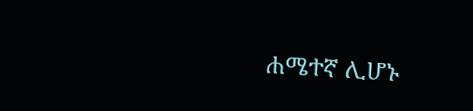ሐሜተኛ ሊሆኑ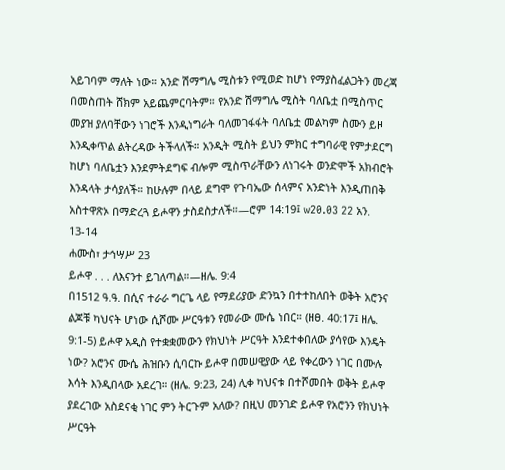አይገባም ማለት ነው። አንድ ሽማግሌ ሚስቱን የሚወድ ከሆነ የማያስፈልጋትን መረጃ በመስጠት ሸክም አይጨምርባትም። የአንድ ሽማግሌ ሚስት ባለቤቷ በሚስጥር መያዝ ያለባቸውን ነገሮች እንዲነግራት ባለመገፋፋት ባለቤቷ መልካም ስሙን ይዞ እንዲቀጥል ልትረዳው ትችላለች። አንዲት ሚስት ይህን ምክር ተግባራዊ የምታደርግ ከሆነ ባለቤቷን እንደምትደግፍ ብሎም ሚስጥራቸውን ለነገሩት ወንድሞች አክብሮት እንዳላት ታሳያለች። ከሁሉም በላይ ደግሞ የጉባኤው ሰላምና አንድነት እንዲጠበቅ አስተዋጽኦ በማድረጓ ይሖዋን ታስደስታለች።—ሮም 14:19፤ w20.03 22 አን. 13-14
ሐሙስ፣ ታኅሣሥ 23
ይሖዋ . . . ለእናንተ ይገለጣል።—ዘሌ. 9:4
በ1512 ዓ.ዓ. በሲና ተራራ ግርጌ ላይ የማደሪያው ድንኳን በተተከለበት ወቅት አሮንና ልጆቹ ካህናት ሆነው ሲሾሙ ሥርዓቱን የመራው ሙሴ ነበር። (ዘፀ. 40:17፤ ዘሌ. 9:1-5) ይሖዋ አዲስ የተቋቋመውን የክህነት ሥርዓት እንደተቀበለው ያሳየው እንዴት ነው? አሮንና ሙሴ ሕዝቡን ሲባርኩ ይሖዋ በመሠዊያው ላይ የቀረውን ነገር በሙሉ እሳት እንዲበላው አደረገ። (ዘሌ. 9:23, 24) ሊቀ ካህናቱ በተሾመበት ወቅት ይሖዋ ያደረገው አስደናቂ ነገር ምን ትርጉም አለው? በዚህ መንገድ ይሖዋ የአሮንን የክህነት ሥርዓት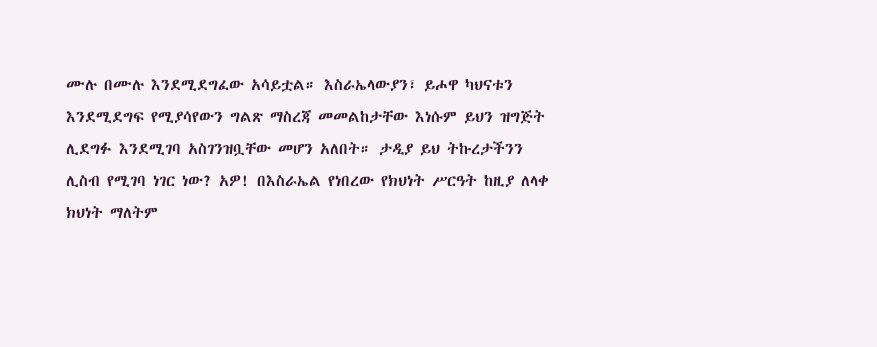ሙሉ በሙሉ እንደሚደግፈው አሳይቷል። እስራኤላውያን፣ ይሖዋ ካህናቱን እንደሚደግፍ የሚያሳየውን ግልጽ ማስረጃ መመልከታቸው እነሱም ይህን ዝግጅት ሊደግፉ እንደሚገባ አስገንዝቧቸው መሆን አለበት። ታዲያ ይህ ትኩረታችንን ሊስብ የሚገባ ነገር ነው? አዎ! በእስራኤል የነበረው የክህነት ሥርዓት ከዚያ ለላቀ ክህነት ማለትም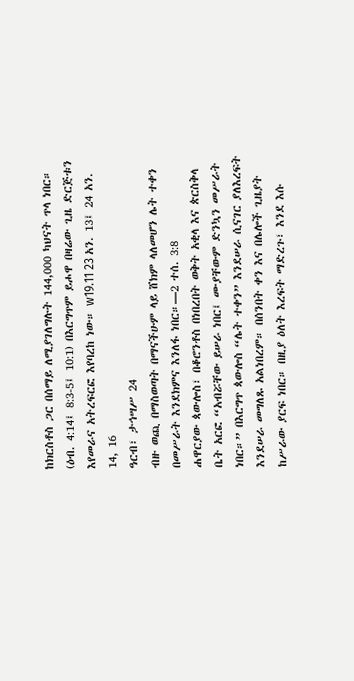ከክርስቶስ ጋር በሰማይ ለሚያገለግሉት 144,000 ካህናት ጥላ ነበር። (ዕብ. 4:14፤ 8:3-5፤ 10:1) በእርግጥም ይሖዋ በዛሬው ጊዜ ድርጅቱን እየመራና አትረፍርፎ እየባረከ ነው። w19.11 23 አን. 13፤ 24 አን. 14, 16
ዓርብ፣ ታኅሣሥ 24
ብዙ ወጪ በማስወጣት በማናችሁም ላይ ሸክም ላለመሆን ሌት ተቀን በመሥራት እንደክምና እንለፋ ነበር።—2 ተሰ. 3:8
ሐዋርያው ጳውሎስ፣ በቆሮንቶስ በነበረበት ወቅት አቂላ እና ጵርስቅላ ቤት አርፎ “አብሯቸው ይሠራ ነበር፤ ሙያቸውም ድንኳን መሥራት ነበር።” በእርግጥ ጳውሎስ “ሌት ተቀን” እንደሠራ ሲናገር ያለእረፍት እንደሠራ መግለጹ አልነበረም። በሰንበት ቀን እና በሌሎች ጊዜያት ከሥራው ያርፍ ነበር። በዚያ ዕለት እረፍት ማድረጉ፣ እንደ እሱ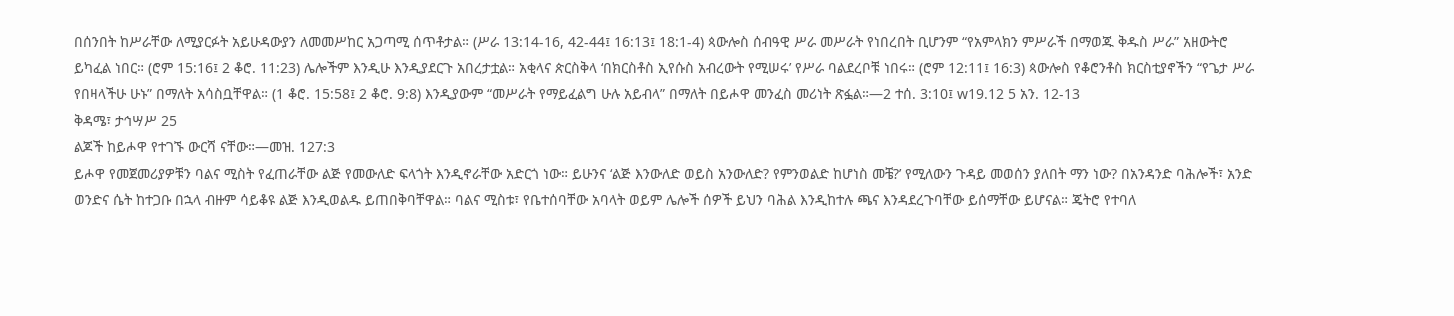በሰንበት ከሥራቸው ለሚያርፉት አይሁዳውያን ለመመሥከር አጋጣሚ ሰጥቶታል። (ሥራ 13:14-16, 42-44፤ 16:13፤ 18:1-4) ጳውሎስ ሰብዓዊ ሥራ መሥራት የነበረበት ቢሆንም “የአምላክን ምሥራች በማወጁ ቅዱስ ሥራ” አዘውትሮ ይካፈል ነበር። (ሮም 15:16፤ 2 ቆሮ. 11:23) ሌሎችም እንዲሁ እንዲያደርጉ አበረታቷል። አቂላና ጵርስቅላ ‘በክርስቶስ ኢየሱስ አብረውት የሚሠሩ’ የሥራ ባልደረቦቹ ነበሩ። (ሮም 12:11፤ 16:3) ጳውሎስ የቆሮንቶስ ክርስቲያኖችን “የጌታ ሥራ የበዛላችሁ ሁኑ” በማለት አሳስቧቸዋል። (1 ቆሮ. 15:58፤ 2 ቆሮ. 9:8) እንዲያውም “መሥራት የማይፈልግ ሁሉ አይብላ” በማለት በይሖዋ መንፈስ መሪነት ጽፏል።—2 ተሰ. 3:10፤ w19.12 5 አን. 12-13
ቅዳሜ፣ ታኅሣሥ 25
ልጆች ከይሖዋ የተገኙ ውርሻ ናቸው።—መዝ. 127:3
ይሖዋ የመጀመሪያዎቹን ባልና ሚስት የፈጠራቸው ልጅ የመውለድ ፍላጎት እንዲኖራቸው አድርጎ ነው። ይሁንና ‘ልጅ እንውለድ ወይስ አንውለድ? የምንወልድ ከሆነስ መቼ?’ የሚለውን ጉዳይ መወሰን ያለበት ማን ነው? በአንዳንድ ባሕሎች፣ አንድ ወንድና ሴት ከተጋቡ በኋላ ብዙም ሳይቆዩ ልጅ እንዲወልዱ ይጠበቅባቸዋል። ባልና ሚስቱ፣ የቤተሰባቸው አባላት ወይም ሌሎች ሰዎች ይህን ባሕል እንዲከተሉ ጫና እንዳደረጉባቸው ይሰማቸው ይሆናል። ጄትሮ የተባለ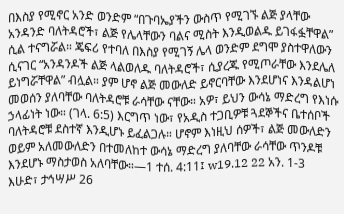በእስያ የሚኖር አንድ ወንድም “በጉባኤያችን ውስጥ የሚገኙ ልጅ ያላቸው አንዳንድ ባለትዳሮች፣ ልጅ የሌላቸውን ባልና ሚስት እንዲወልዱ ይገፋፏቸዋል” ሲል ተናግሯል። ጄፍሪ የተባለ በእስያ የሚገኝ ሌላ ወንድም ደግሞ ያስተዋለውን ሲናገር “አንዳንዶች ልጅ ላልወለዱ ባለትዳሮች፣ ሲያረጁ የሚጦራቸው እንደሌለ ይነግሯቸዋል” ብሏል። ያም ሆኖ ልጅ መውለድ ይኖርባቸው እንደሆነና እንዳልሆነ መወሰን ያለባቸው ባለትዳሮቹ ራሳቸው ናቸው። አዎ፣ ይህን ውሳኔ ማድረግ የእነሱ ኃላፊነት ነው። (ገላ. 6:5) እርግጥ ነው፣ የአዲስ ተጋቢዎቹ ጓደኞችና ቤተሰቦች ባለትዳሮቹ ደስተኛ እንዲሆኑ ይፈልጋሉ። ሆኖም እነዚህ ሰዎች፣ ልጅ መውለድን ወይም አለመውለድን በተመለከተ ውሳኔ ማድረግ ያለባቸው ራሳቸው ጥንዶቹ እንደሆኑ ማስታወስ አለባቸው።—1 ተሰ. 4:11፤ w19.12 22 አን. 1-3
እሁድ፣ ታኅሣሥ 26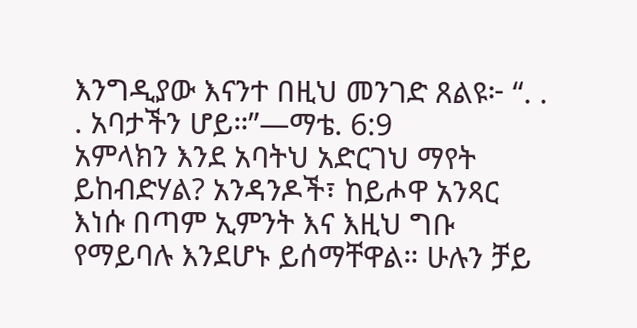እንግዲያው እናንተ በዚህ መንገድ ጸልዩ፦ “. . . አባታችን ሆይ።”—ማቴ. 6:9
አምላክን እንደ አባትህ አድርገህ ማየት ይከብድሃል? አንዳንዶች፣ ከይሖዋ አንጻር እነሱ በጣም ኢምንት እና እዚህ ግቡ የማይባሉ እንደሆኑ ይሰማቸዋል። ሁሉን ቻይ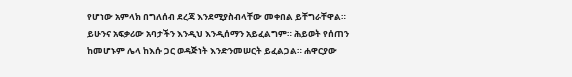የሆነው አምላክ በግለሰብ ደረጃ እንደሚያስብላቸው መቀበል ይቸግራቸዋል። ይሁንና አፍቃሪው አባታችን እንዲህ እንዲሰማን አይፈልግም። ሕይወት የሰጠን ከመሆኑም ሌላ ከእሱ ጋር ወዳጅነት እንድንመሠርት ይፈልጋል። ሐዋርያው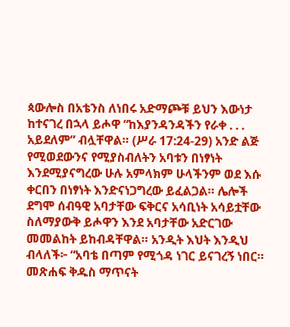ጳውሎስ በአቴንስ ለነበሩ አድማጮቹ ይህን እውነታ ከተናገረ በኋላ ይሖዋ “ከእያንዳንዳችን የራቀ . . . አይደለም” ብሏቸዋል። (ሥራ 17:24-29) አንድ ልጅ የሚወደውንና የሚያስብለትን አባቱን በነፃነት እንደሚያናግረው ሁሉ አምላክም ሁላችንም ወደ እሱ ቀርበን በነፃነት እንድናነጋግረው ይፈልጋል። ሌሎች ደግሞ ሰብዓዊ አባታቸው ፍቅርና አሳቢነት አሳይቷቸው ስለማያውቅ ይሖዋን እንደ አባታቸው አድርገው መመልከት ይከብዳቸዋል። አንዲት እህት እንዲህ ብላለች፦ “አባቴ በጣም የሚጎዳ ነገር ይናገረኝ ነበር። መጽሐፍ ቅዱስ ማጥናት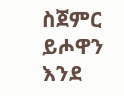ስጀምር ይሖዋን እንደ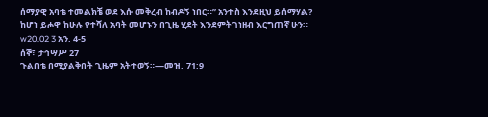ሰማያዊ አባቴ ተመልክቼ ወደ እሱ መቅረብ ከብዶኝ ነበር።” አንተስ እንደዚህ ይሰማሃል? ከሆነ ይሖዋ ከሁሉ የተሻለ አባት መሆኑን በጊዜ ሂደት እንደምትገነዘብ እርግጠኛ ሁን። w20.02 3 አን. 4-5
ሰኞ፣ ታኅሣሥ 27
ጉልበቴ በሚያልቅበት ጊዜም አትተወኝ።—መዝ. 71:9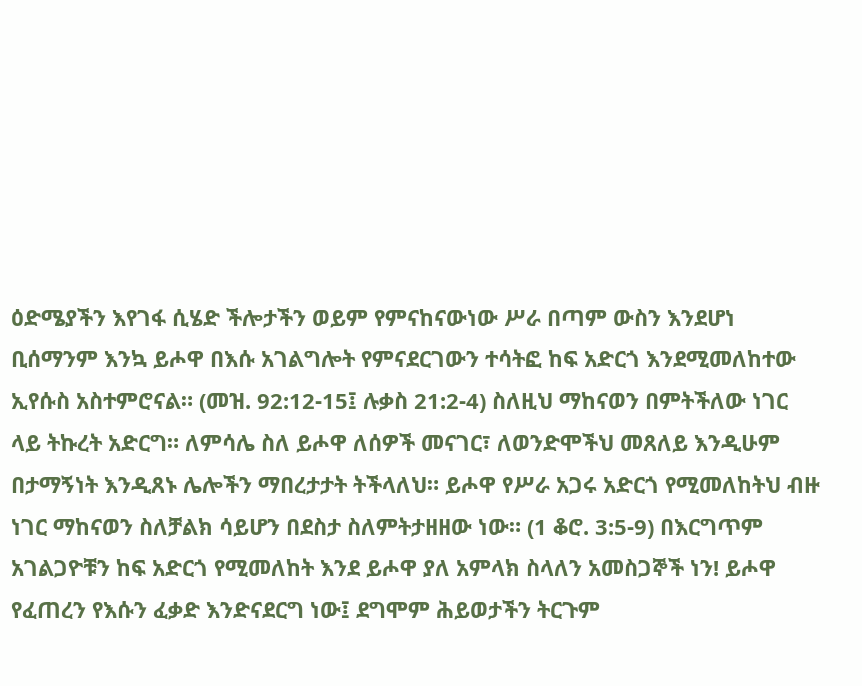ዕድሜያችን እየገፋ ሲሄድ ችሎታችን ወይም የምናከናውነው ሥራ በጣም ውስን እንደሆነ ቢሰማንም እንኳ ይሖዋ በእሱ አገልግሎት የምናደርገውን ተሳትፎ ከፍ አድርጎ እንደሚመለከተው ኢየሱስ አስተምሮናል። (መዝ. 92:12-15፤ ሉቃስ 21:2-4) ስለዚህ ማከናወን በምትችለው ነገር ላይ ትኩረት አድርግ። ለምሳሌ ስለ ይሖዋ ለሰዎች መናገር፣ ለወንድሞችህ መጸለይ እንዲሁም በታማኝነት እንዲጸኑ ሌሎችን ማበረታታት ትችላለህ። ይሖዋ የሥራ አጋሩ አድርጎ የሚመለከትህ ብዙ ነገር ማከናወን ስለቻልክ ሳይሆን በደስታ ስለምትታዘዘው ነው። (1 ቆሮ. 3:5-9) በእርግጥም አገልጋዮቹን ከፍ አድርጎ የሚመለከት እንደ ይሖዋ ያለ አምላክ ስላለን አመስጋኞች ነን! ይሖዋ የፈጠረን የእሱን ፈቃድ እንድናደርግ ነው፤ ደግሞም ሕይወታችን ትርጉም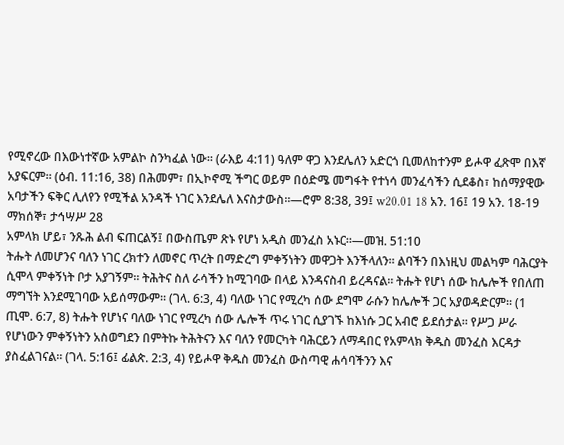የሚኖረው በእውነተኛው አምልኮ ስንካፈል ነው። (ራእይ 4:11) ዓለም ዋጋ እንደሌለን አድርጎ ቢመለከተንም ይሖዋ ፈጽሞ በእኛ አያፍርም። (ዕብ. 11:16, 38) በሕመም፣ በኢኮኖሚ ችግር ወይም በዕድሜ መግፋት የተነሳ መንፈሳችን ሲደቆስ፣ ከሰማያዊው አባታችን ፍቅር ሊለየን የሚችል አንዳች ነገር እንደሌለ እናስታውስ።—ሮም 8:38, 39፤ w20.01 18 አን. 16፤ 19 አን. 18-19
ማክሰኞ፣ ታኅሣሥ 28
አምላክ ሆይ፣ ንጹሕ ልብ ፍጠርልኝ፤ በውስጤም ጽኑ የሆነ አዲስ መንፈስ አኑር።—መዝ. 51:10
ትሑት ለመሆንና ባለን ነገር ረክተን ለመኖር ጥረት በማድረግ ምቀኝነትን መዋጋት እንችላለን። ልባችን በእነዚህ መልካም ባሕርያት ሲሞላ ምቀኝነት ቦታ አያገኝም። ትሕትና ስለ ራሳችን ከሚገባው በላይ እንዳናስብ ይረዳናል። ትሑት የሆነ ሰው ከሌሎች የበለጠ ማግኘት እንደሚገባው አይሰማውም። (ገላ. 6:3, 4) ባለው ነገር የሚረካ ሰው ደግሞ ራሱን ከሌሎች ጋር አያወዳድርም። (1 ጢሞ. 6:7, 8) ትሑት የሆነና ባለው ነገር የሚረካ ሰው ሌሎች ጥሩ ነገር ሲያገኙ ከእነሱ ጋር አብሮ ይደሰታል። የሥጋ ሥራ የሆነውን ምቀኝነትን አስወግደን በምትኩ ትሕትናን እና ባለን የመርካት ባሕርይን ለማዳበር የአምላክ ቅዱስ መንፈስ እርዳታ ያስፈልገናል። (ገላ. 5:16፤ ፊልጵ. 2:3, 4) የይሖዋ ቅዱስ መንፈስ ውስጣዊ ሐሳባችንን እና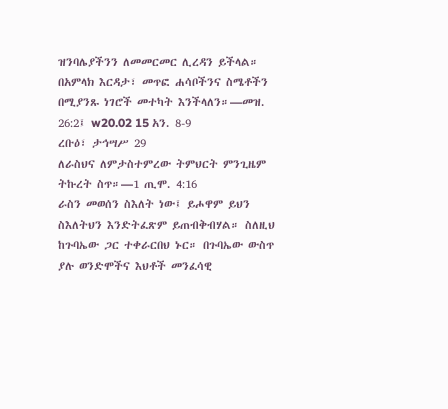ዝንባሌያችንን ለመመርመር ሊረዳን ይችላል። በአምላክ እርዳታ፣ መጥፎ ሐሳቦችንና ስሜቶችን በሚያንጹ ነገሮች መተካት እንችላለን።—መዝ. 26:2፤ w20.02 15 አን. 8-9
ረቡዕ፣ ታኅሣሥ 29
ለራስህና ለምታስተምረው ትምህርት ምንጊዜም ትኩረት ስጥ።—1 ጢሞ. 4:16
ራስን መወሰን ስእለት ነው፤ ይሖዋም ይህን ስእለትህን እንድትፈጽም ይጠብቅብሃል። ስለዚህ ከጉባኤው ጋር ተቀራርበህ ኑር። በጉባኤው ውስጥ ያሉ ወንድሞችና እህቶች መንፈሳዊ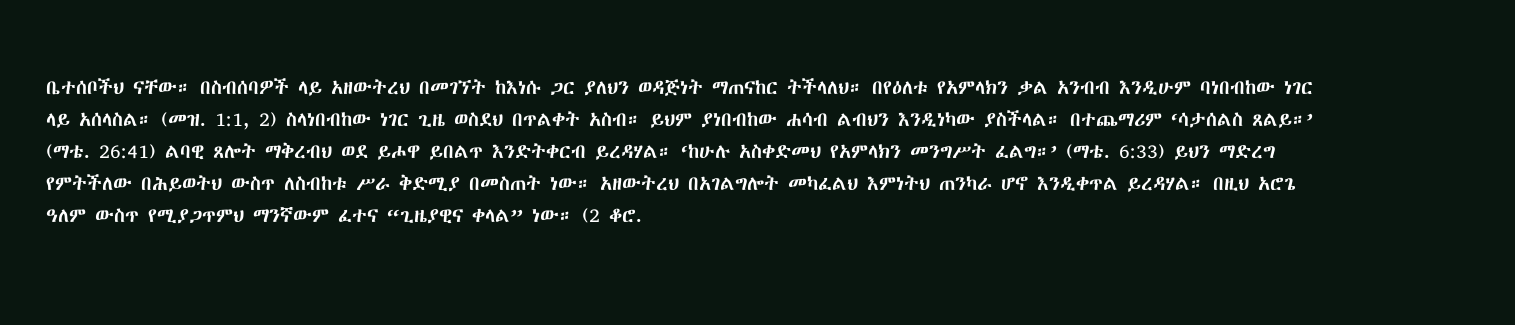ቤተሰቦችህ ናቸው። በስብሰባዎች ላይ አዘውትረህ በመገኘት ከእነሱ ጋር ያለህን ወዳጅነት ማጠናከር ትችላለህ። በየዕለቱ የአምላክን ቃል አንብብ እንዲሁም ባነበብከው ነገር ላይ አሰላስል። (መዝ. 1:1, 2) ስላነበብከው ነገር ጊዜ ወስደህ በጥልቀት አስብ። ይህም ያነበብከው ሐሳብ ልብህን እንዲነካው ያስችላል። በተጨማሪም ‘ሳታሰልስ ጸልይ።’ (ማቴ. 26:41) ልባዊ ጸሎት ማቅረብህ ወደ ይሖዋ ይበልጥ እንድትቀርብ ይረዳሃል። ‘ከሁሉ አስቀድመህ የአምላክን መንግሥት ፈልግ።’ (ማቴ. 6:33) ይህን ማድረግ የምትችለው በሕይወትህ ውስጥ ለስብከቱ ሥራ ቅድሚያ በመስጠት ነው። አዘውትረህ በአገልግሎት መካፈልህ እምነትህ ጠንካራ ሆኖ እንዲቀጥል ይረዳሃል። በዚህ አሮጌ ዓለም ውስጥ የሚያጋጥምህ ማንኛውም ፈተና “ጊዜያዊና ቀላል” ነው። (2 ቆሮ.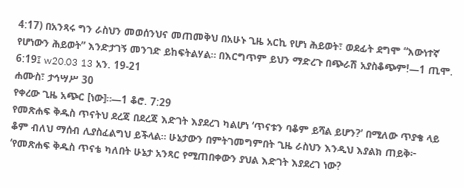4:17) በአንጻሩ ግን ራስህን መወሰንህና መጠመቅህ በአሁኑ ጊዜ አርኪ የሆነ ሕይወት፣ ወደፊት ደግሞ “እውነተኛ የሆነውን ሕይወት” እንድታገኝ መንገድ ይከፍትልሃል። በእርግጥም ይህን ማድረጉ በጭራሽ አያስቆጭም!—1 ጢሞ. 6:19፤ w20.03 13 አን. 19-21
ሐሙስ፣ ታኅሣሥ 30
የቀረው ጊዜ አጭር [ነው]።—1 ቆሮ. 7:29
የመጽሐፍ ቅዱስ ጥናትህ ደረጃ በደረጃ እድገት እያደረገ ካልሆነ ‘ጥናቱን ባቆም ይሻል ይሆን?’ በሚለው ጥያቄ ላይ ቆም ብለህ ማሰብ ሊያስፈልግህ ይችላል። ሁኔታውን በምትገመግምበት ጊዜ ራስህን እንዲህ እያልክ ጠይቅ፦ ‘የመጽሐፍ ቅዱስ ጥናቴ ካለበት ሁኔታ አንጻር የሚጠበቀውን ያህል እድገት እያደረገ ነው?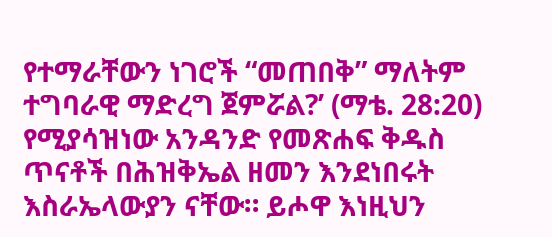የተማራቸውን ነገሮች “መጠበቅ” ማለትም ተግባራዊ ማድረግ ጀምሯል?’ (ማቴ. 28:20) የሚያሳዝነው አንዳንድ የመጽሐፍ ቅዱስ ጥናቶች በሕዝቅኤል ዘመን እንደነበሩት እስራኤላውያን ናቸው። ይሖዋ እነዚህን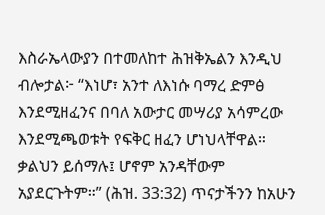እስራኤላውያን በተመለከተ ሕዝቅኤልን እንዲህ ብሎታል፦ “እነሆ፣ አንተ ለእነሱ ባማረ ድምፅ እንደሚዘፈንና በባለ አውታር መሣሪያ አሳምረው እንደሚጫወቱት የፍቅር ዘፈን ሆነህላቸዋል። ቃልህን ይሰማሉ፤ ሆኖም አንዳቸውም አያደርጉትም።” (ሕዝ. 33:32) ጥናታችንን ከአሁን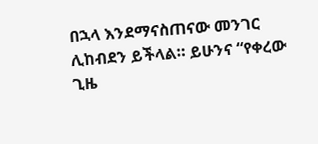በኋላ እንደማናስጠናው መንገር ሊከብደን ይችላል። ይሁንና “የቀረው ጊዜ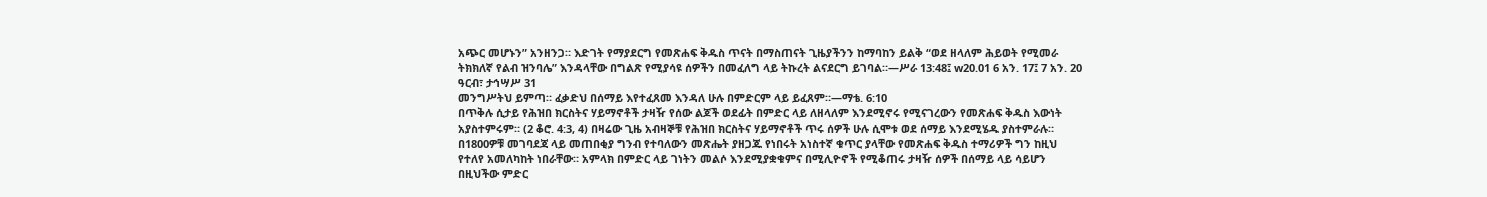አጭር መሆኑን” አንዘንጋ። እድገት የማያደርግ የመጽሐፍ ቅዱስ ጥናት በማስጠናት ጊዜያችንን ከማባከን ይልቅ “ወደ ዘላለም ሕይወት የሚመራ ትክክለኛ የልብ ዝንባሌ” እንዳላቸው በግልጽ የሚያሳዩ ሰዎችን በመፈለግ ላይ ትኩረት ልናደርግ ይገባል።—ሥራ 13:48፤ w20.01 6 አን. 17፤ 7 አን. 20
ዓርብ፣ ታኅሣሥ 31
መንግሥትህ ይምጣ። ፈቃድህ በሰማይ እየተፈጸመ እንዳለ ሁሉ በምድርም ላይ ይፈጸም።—ማቴ. 6:10
በጥቅሉ ሲታይ የሕዝበ ክርስትና ሃይማኖቶች ታዛዥ የሰው ልጆች ወደፊት በምድር ላይ ለዘላለም እንደሚኖሩ የሚናገረውን የመጽሐፍ ቅዱስ እውነት አያስተምሩም። (2 ቆሮ. 4:3, 4) በዛሬው ጊዜ አብዛኞቹ የሕዝበ ክርስትና ሃይማኖቶች ጥሩ ሰዎች ሁሉ ሲሞቱ ወደ ሰማይ እንደሚሄዱ ያስተምራሉ። በ1800ዎቹ መገባደጃ ላይ መጠበቂያ ግንብ የተባለውን መጽሔት ያዘጋጁ የነበሩት አነስተኛ ቁጥር ያላቸው የመጽሐፍ ቅዱስ ተማሪዎች ግን ከዚህ የተለየ አመለካከት ነበራቸው። አምላክ በምድር ላይ ገነትን መልሶ እንደሚያቋቁምና በሚሊዮኖች የሚቆጠሩ ታዛዥ ሰዎች በሰማይ ላይ ሳይሆን በዚህችው ምድር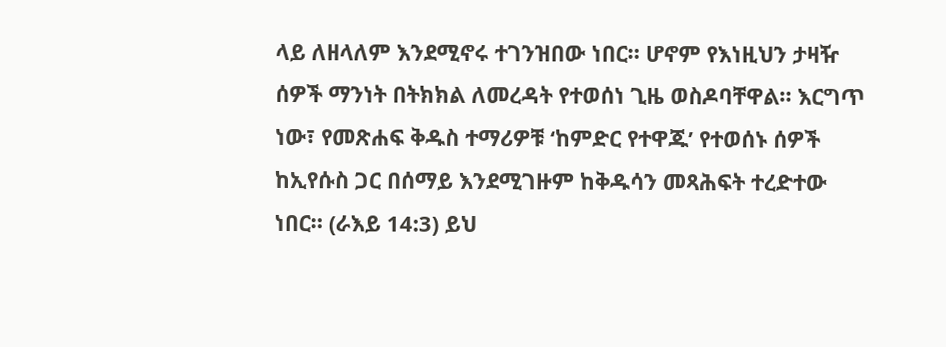ላይ ለዘላለም እንደሚኖሩ ተገንዝበው ነበር። ሆኖም የእነዚህን ታዛዥ ሰዎች ማንነት በትክክል ለመረዳት የተወሰነ ጊዜ ወስዶባቸዋል። እርግጥ ነው፣ የመጽሐፍ ቅዱስ ተማሪዎቹ ‘ከምድር የተዋጁ’ የተወሰኑ ሰዎች ከኢየሱስ ጋር በሰማይ እንደሚገዙም ከቅዱሳን መጻሕፍት ተረድተው ነበር። (ራእይ 14:3) ይህ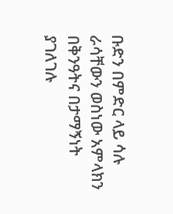ቡድን በምድር ላይ ሳሉ ራሳቸውን ወስነው አምላክን በቅንዓትና በታማኝነት ያገለገሉ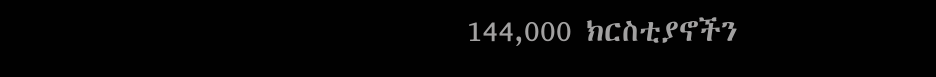144,000 ክርስቲያኖችን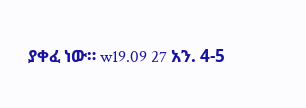ያቀፈ ነው። w19.09 27 አን. 4-5